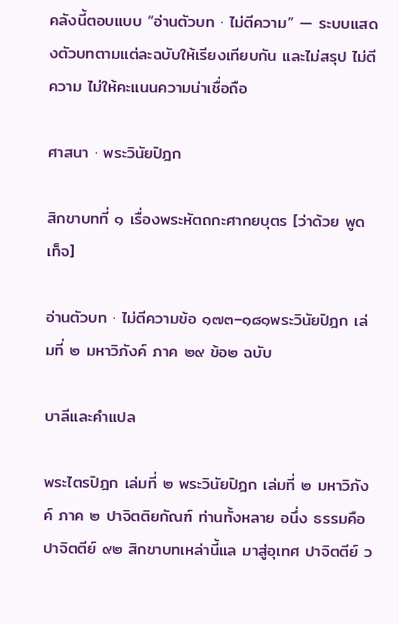คลังนี้ตอบแบบ “อ่านตัวบท · ไม่ตีความ” — ระบบแสดงตัวบทตามแต่ละฉบับให้เรียงเทียบกัน และไม่สรุป ไม่ตีความ ไม่ให้คะแนนความน่าเชื่อถือ

ศาสนา · พระวินัยปิฎก

สิกขาบทที่ ๑ เรื่องพระหัตถกะศากยบุตร [ว่าด้วย พูดเท็จ]

อ่านตัวบท · ไม่ตีความข้อ ๑๗๓–๑๘๑พระวินัยปิฎก เล่มที่ ๒ มหาวิภังค์ ภาค ๒๙ ข้อ๒ ฉบับ

บาลีและคำแปล

พระไตรปิฎก เล่มที่ ๒ พระวินัยปิฎก เล่มที่ ๒ มหาวิภังค์ ภาค ๒ ปาจิตติยกัณฑ์ ท่านทั้งหลาย อนึ่ง ธรรมคือปาจิตตีย์ ๙๒ สิกขาบทเหล่านี้แล มาสู่อุเทศ ปาจิตตีย์ ว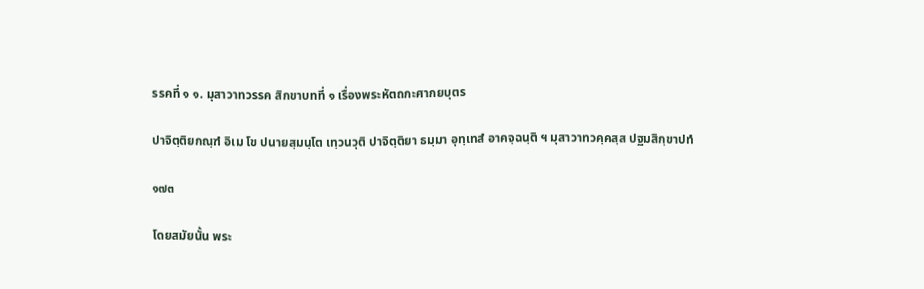รรคที่ ๑ ๑. มุสาวาทวรรค สิกขาบทที่ ๑ เรื่องพระหัตถกะศากยบุตร

ปาจิตฺติยกณฺฑํ อิเม โข ปนายสฺมนฺโต เทฺวนวุติ ปาจิตฺติยา ธมฺมา อุทฺเทสํ อาคจฺฉนฺติ ฯ มุสาวาทวคฺคสฺส ปฐมสิกฺขาปทํ

๑๗๓

โดยสมัยนั้น พระ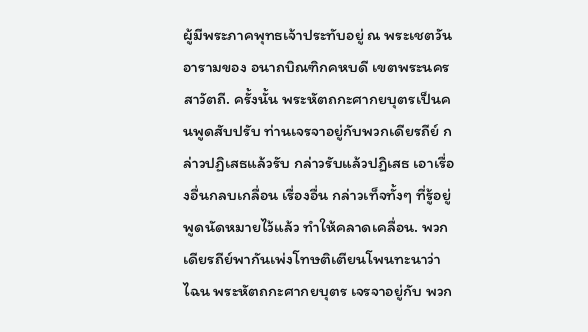ผู้มีพระภาคพุทธเจ้าประทับอยู่ ณ พระเชตวันอารามของ อนาถบิณฑิกคหบดี เขตพระนครสาวัตถี. ครั้งนั้น พระหัตถกะศากยบุตรเป็นคนพูดสับปรับ ท่านเจรจาอยู่กับพวกเดียรถีย์ กล่าวปฏิเสธแล้วรับ กล่าวรับแล้วปฏิเสธ เอาเรื่องอื่นกลบเกลื่อน เรื่องอื่น กล่าวเท็จทั้งๆ ที่รู้อยู่ พูดนัดหมายไว้แล้ว ทำให้คลาดเคลื่อน. พวกเดียรถีย์พากันเพ่งโทษติเตียนโพนทะนาว่า ไฉน พระหัตถกะศากยบุตร เจรจาอยู่กับ พวก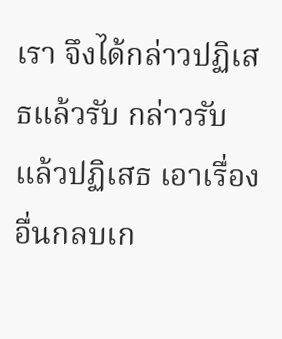เรา จึงได้กล่าวปฏิเสธแล้วรับ กล่าวรับแล้วปฏิเสธ เอาเรื่องอื่นกลบเก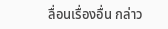ลื่อนเรื่องอื่น กล่าว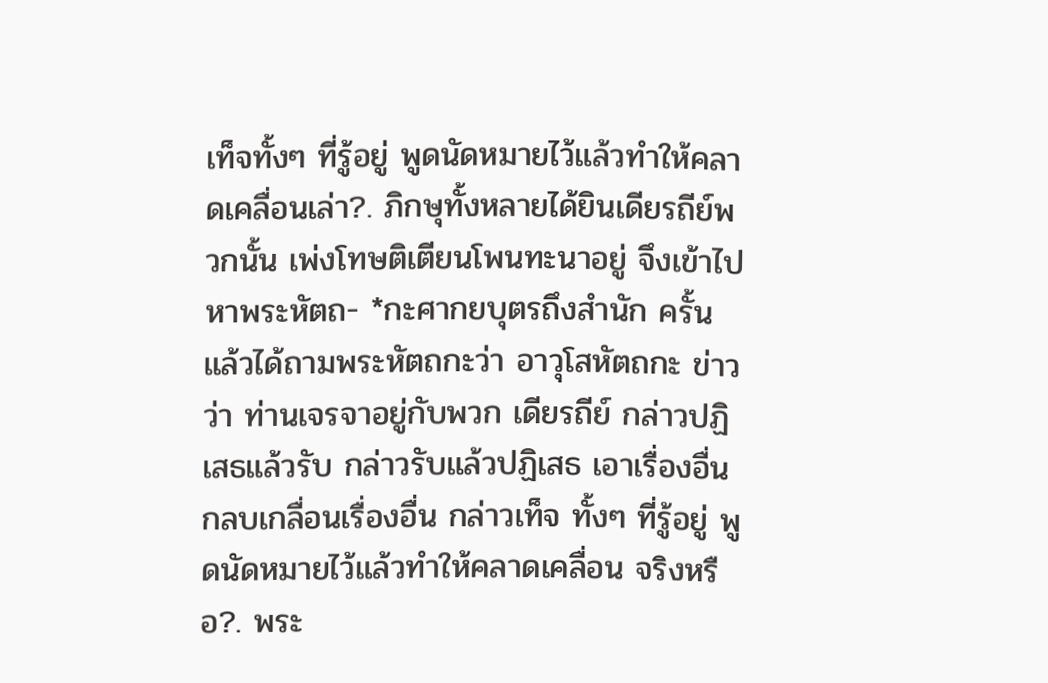เท็จทั้งๆ ที่รู้อยู่ พูดนัดหมายไว้แล้วทำให้คลาดเคลื่อนเล่า?. ภิกษุทั้งหลายได้ยินเดียรถีย์พวกนั้น เพ่งโทษติเตียนโพนทะนาอยู่ จึงเข้าไปหาพระหัตถ- *กะศากยบุตรถึงสำนัก ครั้นแล้วได้ถามพระหัตถกะว่า อาวุโสหัตถกะ ข่าวว่า ท่านเจรจาอยู่กับพวก เดียรถีย์ กล่าวปฏิเสธแล้วรับ กล่าวรับแล้วปฏิเสธ เอาเรื่องอื่นกลบเกลื่อนเรื่องอื่น กล่าวเท็จ ทั้งๆ ที่รู้อยู่ พูดนัดหมายไว้แล้วทำให้คลาดเคลื่อน จริงหรือ?. พระ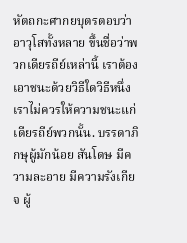หัตถกะศากยบุตรตอบว่า อาวุโสทั้งหลาย ขึ้นชื่อว่าพวกเดียรถีย์เหล่านี้ เราต้อง เอาชนะด้วยวิธีใดวิธีหนึ่ง เราไม่ควรให้ความชนะแก่เดียรถีย์พวกนั้น. บรรดาภิกษุผู้มักน้อย สันโดษ มีความละอาย มีความรังเกียจ ผู้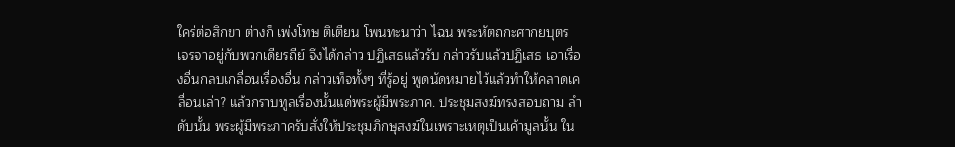ใคร่ต่อสิกขา ต่างก็ เพ่งโทษ ติเตียน โพนทะนาว่า ไฉน พระหัตถกะศากยบุตร เจรจาอยู่กับพวกเดียรถีย์ จึงได้กล่าว ปฏิเสธแล้วรับ กล่าวรับแล้วปฏิเสธ เอาเรื่องอื่นกลบเกลื่อนเรื่องอื่น กล่าวเท็จทั้งๆ ที่รู้อยู่ พูดนัดหมายไว้แล้วทำให้คลาดเคลื่อนเล่า? แล้วกราบทูลเรื่องนั้นแด่พระผู้มีพระภาค. ประชุมสงฆ์ทรงสอบถาม ลำดับนั้น พระผู้มีพระภาครับสั่งให้ประชุมภิกษุสงฆ์ในเพราะเหตุเป็นเค้ามูลนั้น ใน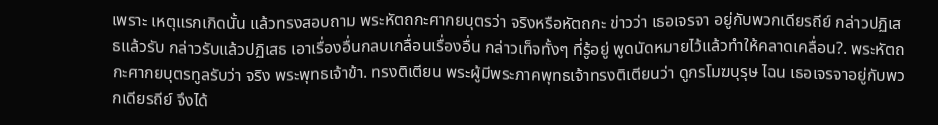เพราะ เหตุแรกเกิดนั้น แล้วทรงสอบถาม พระหัตถกะศากยบุตรว่า จริงหรือหัตถกะ ข่าวว่า เธอเจรจา อยู่กับพวกเดียรถีย์ กล่าวปฏิเสธแล้วรับ กล่าวรับแล้วปฏิเสธ เอาเรื่องอื่นกลบเกลื่อนเรื่องอื่น กล่าวเท็จทั้งๆ ที่รู้อยู่ พูดนัดหมายไว้แล้วทำให้คลาดเคลื่อน?. พระหัตถกะศากยบุตรทูลรับว่า จริง พระพุทธเจ้าข้า. ทรงติเตียน พระผู้มีพระภาคพุทธเจ้าทรงติเตียนว่า ดูกรโมฆบุรุษ ไฉน เธอเจรจาอยู่กับพวกเดียรถีย์ จึงได้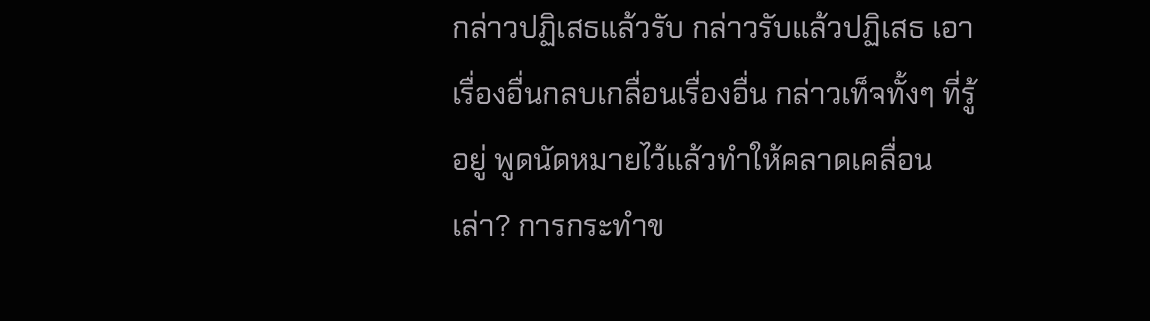กล่าวปฏิเสธแล้วรับ กล่าวรับแล้วปฏิเสธ เอาเรื่องอื่นกลบเกลื่อนเรื่องอื่น กล่าวเท็จทั้งๆ ที่รู้อยู่ พูดนัดหมายไว้แล้วทำให้คลาดเคลื่อนเล่า? การกระทำข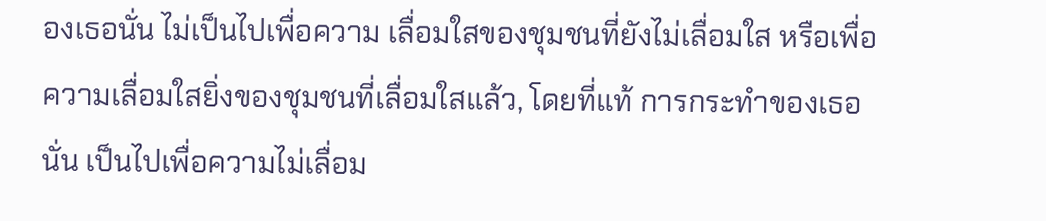องเธอนั่น ไม่เป็นไปเพื่อความ เลื่อมใสของชุมชนที่ยังไม่เลื่อมใส หรือเพื่อความเลื่อมใสยิ่งของชุมชนที่เลื่อมใสแล้ว, โดยที่แท้ การกระทำของเธอนั่น เป็นไปเพื่อความไม่เลื่อม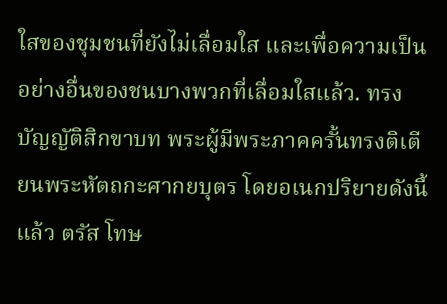ใสของชุมชนที่ยังไม่เลื่อมใส และเพื่อความเป็น อย่างอื่นของชนบางพวกที่เลื่อมใสแล้ว. ทรงบัญญัติสิกขาบท พระผู้มีพระภาคครั้นทรงติเตียนพระหัตถกะศากยบุตร โดยอเนกปริยายดังนี้แล้ว ตรัส โทษ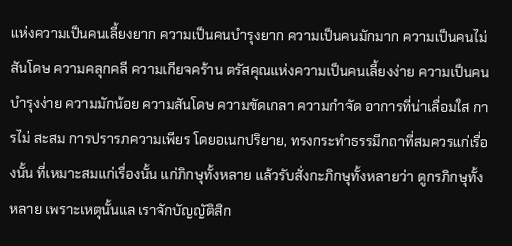แห่งความเป็นคนเลี้ยงยาก ความเป็นคนบำรุงยาก ความเป็นคนมักมาก ความเป็นคนไม่ สันโดษ ความคลุกคลี ความเกียจคร้าน ตรัสคุณแห่งความเป็นคนเลี้ยงง่าย ความเป็นคน บำรุงง่าย ความมักน้อย ความสันโดษ ความขัดเกลา ความกำจัด อาการที่น่าเลื่อมใส การไม่ สะสม การปรารภความเพียร โดยอเนกปริยาย, ทรงกระทำธรรมีกถาที่สมควรแก่เรื่องนั้น ที่เหมาะสมแก่เรื่องนั้น แก่ภิกษุทั้งหลาย แล้วรับสั่งกะภิกษุทั้งหลายว่า ดูกรภิกษุทั้งหลาย เพราะเหตุนั้นแล เราจักบัญญัติสิก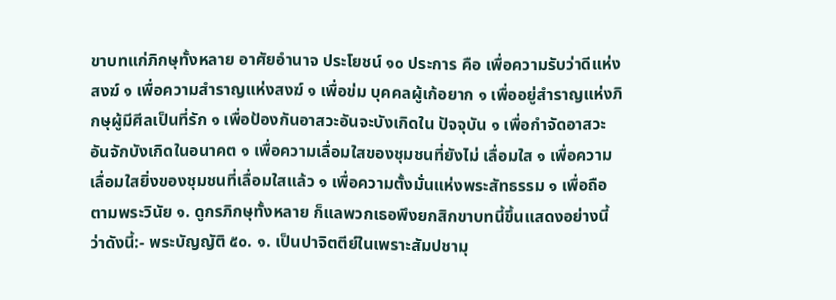ขาบทแก่ภิกษุทั้งหลาย อาศัยอำนาจ ประโยชน์ ๑๐ ประการ คือ เพื่อความรับว่าดีแห่งสงฆ์ ๑ เพื่อความสำราญแห่งสงฆ์ ๑ เพื่อข่ม บุคคลผู้เก้อยาก ๑ เพื่ออยู่สำราญแห่งภิกษุผู้มีศีลเป็นที่รัก ๑ เพื่อป้องกันอาสวะอันจะบังเกิดใน ปัจจุบัน ๑ เพื่อกำจัดอาสวะอันจักบังเกิดในอนาคต ๑ เพื่อความเลื่อมใสของชุมชนที่ยังไม่ เลื่อมใส ๑ เพื่อความเลื่อมใสยิ่งของชุมชนที่เลื่อมใสแล้ว ๑ เพื่อความตั้งมั่นแห่งพระสัทธรรม ๑ เพื่อถือตามพระวินัย ๑. ดูกรภิกษุทั้งหลาย ก็แลพวกเธอพึงยกสิกขาบทนี้ขึ้นแสดงอย่างนี้ ว่าดังนี้:- พระบัญญัติ ๕๐. ๑. เป็นปาจิตตีย์ในเพราะสัมปชามุ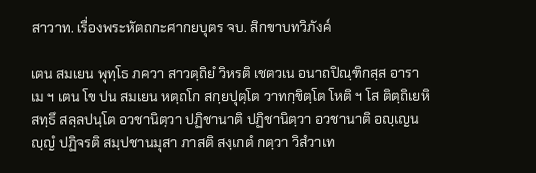สาวาท. เรื่องพระหัตถกะศากยบุตร จบ. สิกขาบทวิภังค์

เตน สมเยน พุทฺโธ ภควา สาวตฺถิยํ วิหรติ เชตวเน อนาถปิณฺฑิกสฺส อาราเม ฯ เตน โข ปน สมเยน หตฺถโก สกฺยปุตฺโต วาทกฺขิตฺโต โหติ ฯ โส ติตฺถิเยหิ สทฺธึ สลฺลปนฺโต อวชานิตฺวา ปฏิชานาติ ปฏิชานิตฺวา อวชานาติ อญฺเญนญฺญํ ปฏิจรติ สมฺปชานมุสา ภาสติ สงฺเกตํ กตฺวา วิสํวาเท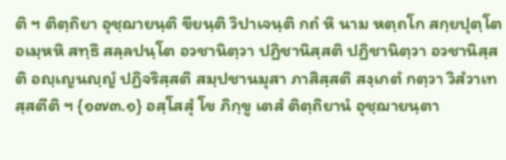ติ ฯ ติตฺถิยา อุชฺฌายนฺติ ขียนฺติ วิปาเจนฺติ กถํ หิ นาม หตฺถโก สกฺยปุตฺโต อเมฺหหิ สทฺธึ สลฺลปนฺโต อวชานิตฺวา ปฏิชานิสฺสติ ปฏิชานิตฺวา อวชานิสฺสติ อญฺเญนญฺญํ ปฏิจริสฺสติ สมฺปชานมุสา ภาสิสฺสติ สงฺเกตํ กตฺวา วิสํวาเทสฺสตีติ ฯ {๑๗๓.๑} อสฺโสสุํ โข ภิกฺขู เตสํ ติตฺถิยานํ อุชฺฌายนฺตา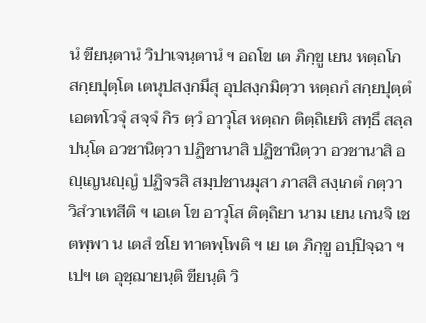นํ ขียนฺตานํ วิปาเจนฺตานํ ฯ อถโข เต ภิกฺขู เยน หตฺถโก สกฺยปุตฺโต เตนุปสงฺกมึสุ อุปสงฺกมิตฺวา หตฺถกํ สกฺยปุตฺตํ เอตทโวจุํ สจฺจํ กิร ตฺวํ อาวุโส หตฺถก ติตฺถิเยหิ สทฺธึ สลฺลปนฺโต อวชานิตฺวา ปฏิชานาสิ ปฏิชานิตฺวา อวชานาสิ อญฺเญนญฺญํ ปฏิจรสิ สมฺปชานมุสา ภาสสิ สงฺเกตํ กตฺวา วิสํวาเทสีติ ฯ เอเต โข อาวุโส ติตฺถิยา นาม เยน เกนจิ เชตพฺพา น เตสํ ชโย ทาตพฺโพติ ฯ เย เต ภิกฺขู อปฺปิจฺฉา ฯเปฯ เต อุชฺฌายนฺติ ขียนฺติ วิ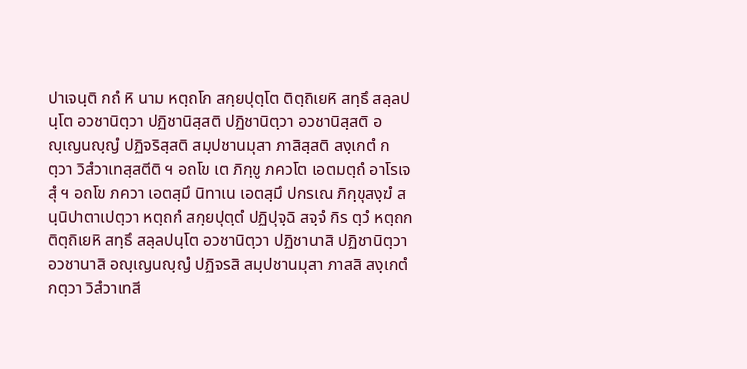ปาเจนฺติ กถํ หิ นาม หตฺถโก สกฺยปุตฺโต ติตฺถิเยหิ สทฺธึ สลฺลปนฺโต อวชานิตฺวา ปฏิชานิสฺสติ ปฏิชานิตฺวา อวชานิสฺสติ อญฺเญนญฺญํ ปฏิจริสฺสติ สมฺปชานมุสา ภาสิสฺสติ สงฺเกตํ กตฺวา วิสํวาเทสฺสตีติ ฯ อถโข เต ภิกฺขู ภควโต เอตมตฺถํ อาโรเจสุํ ฯ อถโข ภควา เอตสฺมึ นิทาเน เอตสฺมึ ปกรเณ ภิกฺขุสงฺฆํ สนฺนิปาตาเปตฺวา หตฺถกํ สกฺยปุตฺตํ ปฏิปุจฺฉิ สจฺจํ กิร ตฺวํ หตฺถก ติตฺถิเยหิ สทฺธึ สลฺลปนฺโต อวชานิตฺวา ปฏิชานาสิ ปฏิชานิตฺวา อวชานาสิ อญฺเญนญฺญํ ปฏิจรสิ สมฺปชานมุสา ภาสสิ สงฺเกตํ กตฺวา วิสํวาเทสี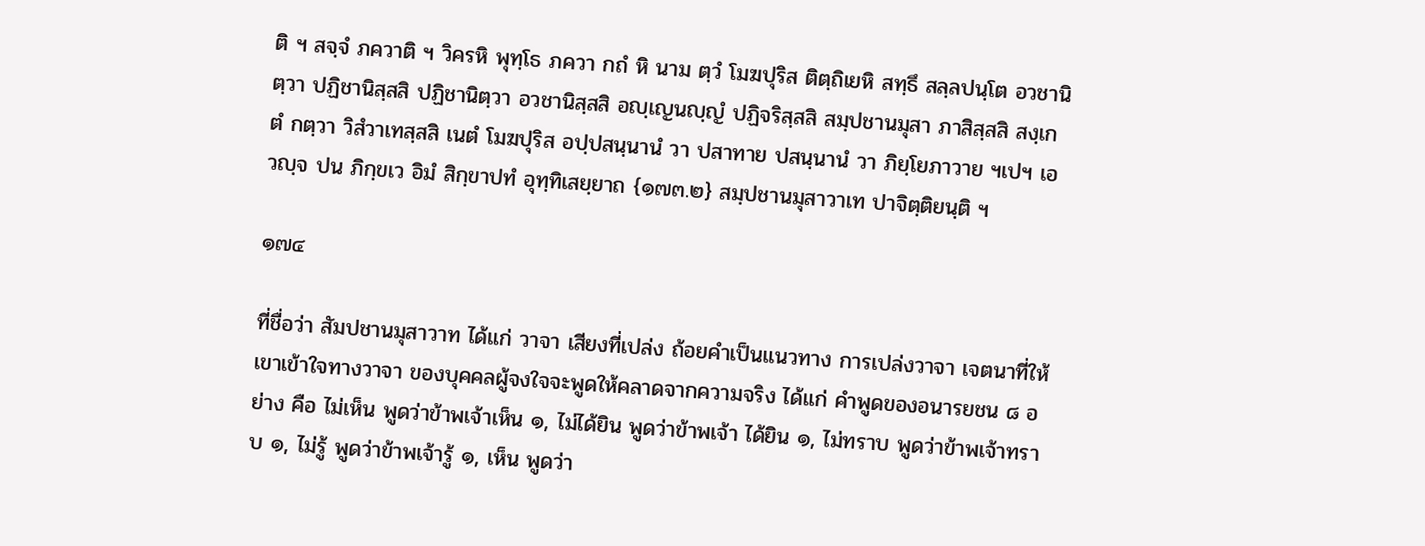ติ ฯ สจฺจํ ภควาติ ฯ วิครหิ พุทฺโธ ภควา กถํ หิ นาม ตฺวํ โมฆปุริส ติตฺถิเยหิ สทฺธึ สลฺลปนฺโต อวชานิตฺวา ปฏิชานิสฺสสิ ปฏิชานิตฺวา อวชานิสฺสสิ อญฺเญนญฺญํ ปฏิจริสฺสสิ สมฺปชานมุสา ภาสิสฺสสิ สงฺเกตํ กตฺวา วิสํวาเทสฺสสิ เนตํ โมฆปุริส อปฺปสนฺนานํ วา ปสาทาย ปสนฺนานํ วา ภิยฺโยภาวาย ฯเปฯ เอวญฺจ ปน ภิกฺขเว อิมํ สิกฺขาปทํ อุทฺทิเสยฺยาถ {๑๗๓.๒} สมฺปชานมุสาวาเท ปาจิตฺติยนฺติ ฯ

๑๗๔

ที่ชื่อว่า สัมปชานมุสาวาท ได้แก่ วาจา เสียงที่เปล่ง ถ้อยคำเป็นแนวทาง การเปล่งวาจา เจตนาที่ให้เขาเข้าใจทางวาจา ของบุคคลผู้จงใจจะพูดให้คลาดจากความจริง ได้แก่ คำพูดของอนารยชน ๘ อย่าง คือ ไม่เห็น พูดว่าข้าพเจ้าเห็น ๑, ไม่ได้ยิน พูดว่าข้าพเจ้า ได้ยิน ๑, ไม่ทราบ พูดว่าข้าพเจ้าทราบ ๑, ไม่รู้ พูดว่าข้าพเจ้ารู้ ๑, เห็น พูดว่า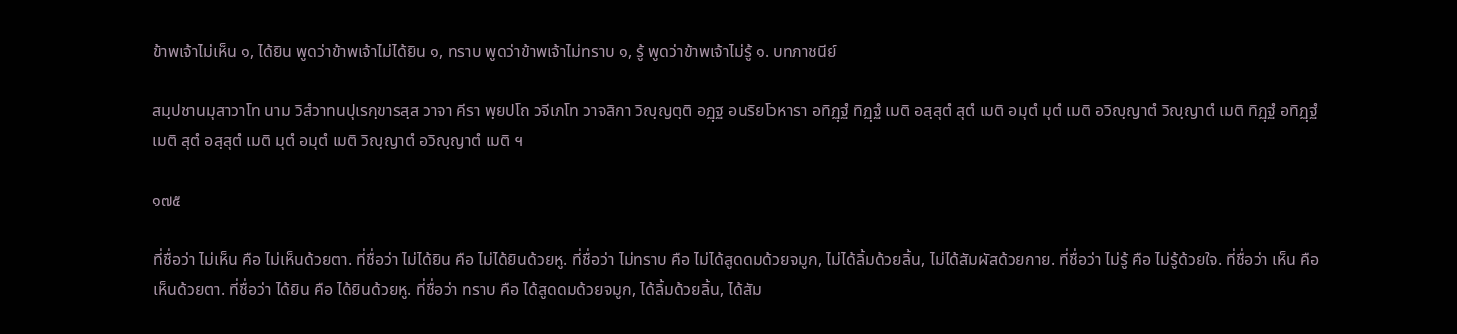ข้าพเจ้าไม่เห็น ๑, ได้ยิน พูดว่าข้าพเจ้าไม่ได้ยิน ๑, ทราบ พูดว่าข้าพเจ้าไม่ทราบ ๑, รู้ พูดว่าข้าพเจ้าไม่รู้ ๑. บทภาชนีย์

สมฺปชานมุสาวาโท นาม วิสํวาทนปุเรกฺขารสฺส วาจา คีรา พฺยปโถ วจีเภโท วาจสิกา วิญฺญตฺติ อฏฺฐ อนริยโวหารา อทิฏฺฐํ ทิฏฺฐํ เมติ อสฺสุตํ สุตํ เมติ อมุตํ มุตํ เมติ อวิญฺญาตํ วิญฺญาตํ เมติ ทิฏฺฐํ อทิฏฺฐํ เมติ สุตํ อสฺสุตํ เมติ มุตํ อมุตํ เมติ วิญฺญาตํ อวิญฺญาตํ เมติ ฯ

๑๗๕

ที่ชื่อว่า ไม่เห็น คือ ไม่เห็นด้วยตา. ที่ชื่อว่า ไม่ได้ยิน คือ ไม่ได้ยินด้วยหู. ที่ชื่อว่า ไม่ทราบ คือ ไม่ได้สูดดมด้วยจมูก, ไม่ได้ลิ้มด้วยลิ้น, ไม่ได้สัมผัสด้วยกาย. ที่ชื่อว่า ไม่รู้ คือ ไม่รู้ด้วยใจ. ที่ชื่อว่า เห็น คือ เห็นด้วยตา. ที่ชื่อว่า ได้ยิน คือ ได้ยินด้วยหู. ที่ชื่อว่า ทราบ คือ ได้สูดดมด้วยจมูก, ได้ลิ้มด้วยลิ้น, ได้สัม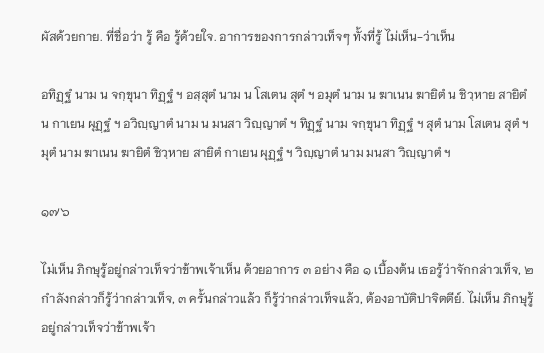ผัสด้วยกาย. ที่ชื่อว่า รู้ คือ รู้ด้วยใจ. อาการของการกล่าวเท็จๆ ทั้งที่รู้ ไม่เห็น-ว่าเห็น

อทิฏฺฐํ นาม น จกฺขุนา ทิฏฺฐํ ฯ อสฺสุตํ นาม น โสเตน สุตํ ฯ อมุตํ นาม น ฆาเนน ฆายิตํ น ชิวฺหาย สายิตํ น กาเยน ผุฏฺฐํ ฯ อวิญฺญาตํ นาม น มนสา วิญฺญาตํ ฯ ทิฏฺฐํ นาม จกฺขุนา ทิฏฺฐํ ฯ สุตํ นาม โสเตน สุตํ ฯ มุตํ นาม ฆาเนน ฆายิตํ ชิวฺหาย สายิตํ กาเยน ผุฏฺฐํ ฯ วิญฺญาตํ นาม มนสา วิญฺญาตํ ฯ

๑๗๖

ไม่เห็น ภิกษุรู้อยู่กล่าวเท็จว่าข้าพเจ้าเห็น ด้วยอาการ ๓ อย่าง คือ ๑ เบื้องต้น เธอรู้ว่าจักกล่าวเท็จ, ๒ กำลังกล่าวก็รู้ว่ากล่าวเท็จ, ๓ ครั้นกล่าวแล้ว ก็รู้ว่ากล่าวเท็จแล้ว, ต้องอาบัติปาจิตตีย์. ไม่เห็น ภิกษุรู้อยู่กล่าวเท็จว่าข้าพเจ้า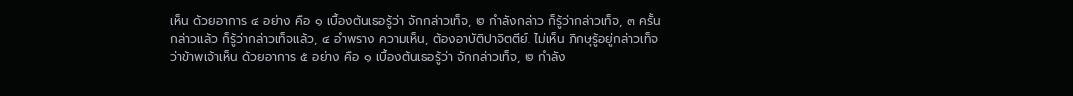เห็น ด้วยอาการ ๔ อย่าง คือ ๑ เบื้องต้นเธอรู้ว่า จักกล่าวเท็จ, ๒ กำลังกล่าว ก็รู้ว่ากล่าวเท็จ, ๓ ครั้นกล่าวแล้ว ก็รู้ว่ากล่าวเท็จแล้ว, ๔ อำพราง ความเห็น, ต้องอาบัติปาจิตตีย์. ไม่เห็น ภิกษุรู้อยู่กล่าวเท็จว่าข้าพเจ้าเห็น ด้วยอาการ ๕ อย่าง คือ ๑ เบื้องต้นเธอรู้ว่า จักกล่าวเท็จ, ๒ กำลัง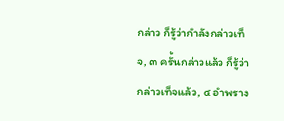กล่าว ก็รู้ว่ากำลังกล่าวเท็จ, ๓ ครั้นกล่าวแล้ว ก็รู้ว่ากล่าวเท็จแล้ว, ๔ อำพราง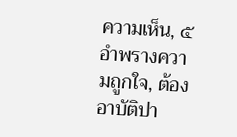ความเห็น, ๕ อำพรางความถูกใจ, ต้องอาบัติปา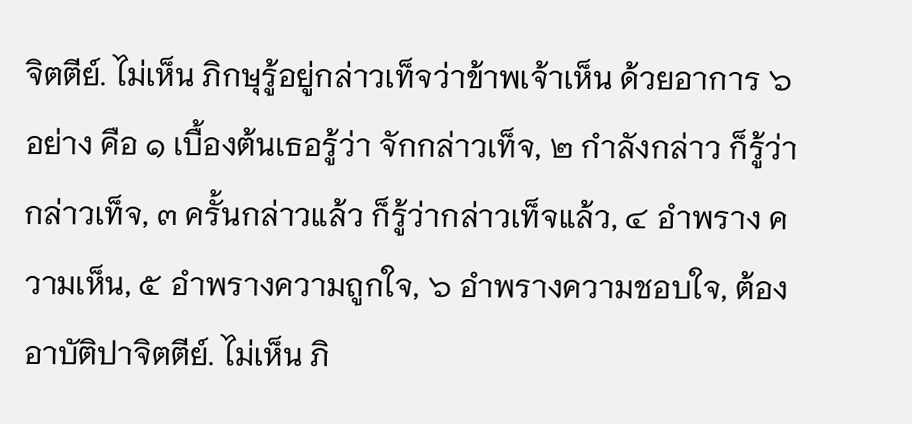จิตตีย์. ไม่เห็น ภิกษุรู้อยู่กล่าวเท็จว่าข้าพเจ้าเห็น ด้วยอาการ ๖ อย่าง คือ ๑ เบื้องต้นเธอรู้ว่า จักกล่าวเท็จ, ๒ กำลังกล่าว ก็รู้ว่ากล่าวเท็จ, ๓ ครั้นกล่าวแล้ว ก็รู้ว่ากล่าวเท็จแล้ว, ๔ อำพราง ความเห็น, ๕ อำพรางความถูกใจ, ๖ อำพรางความชอบใจ, ต้องอาบัติปาจิตตีย์. ไม่เห็น ภิ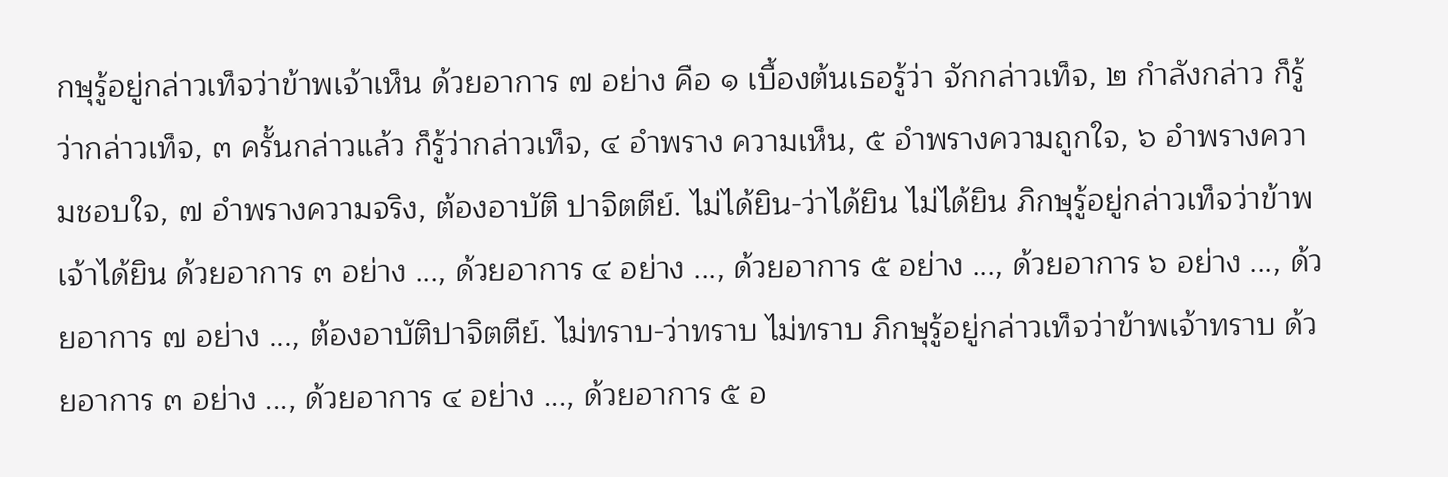กษุรู้อยู่กล่าวเท็จว่าข้าพเจ้าเห็น ด้วยอาการ ๗ อย่าง คือ ๑ เบื้องต้นเธอรู้ว่า จักกล่าวเท็จ, ๒ กำลังกล่าว ก็รู้ว่ากล่าวเท็จ, ๓ ครั้นกล่าวแล้ว ก็รู้ว่ากล่าวเท็จ, ๔ อำพราง ความเห็น, ๕ อำพรางความถูกใจ, ๖ อำพรางความชอบใจ, ๗ อำพรางความจริง, ต้องอาบัติ ปาจิตตีย์. ไม่ได้ยิน-ว่าได้ยิน ไม่ได้ยิน ภิกษุรู้อยู่กล่าวเท็จว่าข้าพเจ้าได้ยิน ด้วยอาการ ๓ อย่าง ..., ด้วยอาการ ๔ อย่าง ..., ด้วยอาการ ๕ อย่าง ..., ด้วยอาการ ๖ อย่าง ..., ด้วยอาการ ๗ อย่าง ..., ต้องอาบัติปาจิตตีย์. ไม่ทราบ-ว่าทราบ ไม่ทราบ ภิกษุรู้อยู่กล่าวเท็จว่าข้าพเจ้าทราบ ด้วยอาการ ๓ อย่าง ..., ด้วยอาการ ๔ อย่าง ..., ด้วยอาการ ๕ อ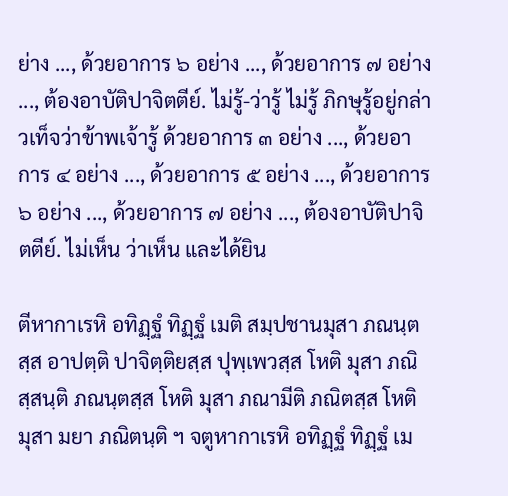ย่าง ..., ด้วยอาการ ๖ อย่าง ..., ด้วยอาการ ๗ อย่าง ..., ต้องอาบัติปาจิตตีย์. ไม่รู้-ว่ารู้ ไม่รู้ ภิกษุรู้อยู่กล่าวเท็จว่าข้าพเจ้ารู้ ด้วยอาการ ๓ อย่าง ..., ด้วยอาการ ๔ อย่าง ..., ด้วยอาการ ๕ อย่าง ..., ด้วยอาการ ๖ อย่าง ..., ด้วยอาการ ๗ อย่าง ..., ต้องอาบัติปาจิตตีย์. ไม่เห็น ว่าเห็น และได้ยิน

ตีหากาเรหิ อทิฏฺฐํ ทิฏฺฐํ เมติ สมฺปชานมุสา ภณนฺตสฺส อาปตฺติ ปาจิตฺติยสฺส ปุพฺเพวสฺส โหติ มุสา ภณิสฺสนฺติ ภณนฺตสฺส โหติ มุสา ภณามีติ ภณิตสฺส โหติ มุสา มยา ภณิตนฺติ ฯ จตูหากาเรหิ อทิฏฺฐํ ทิฏฺฐํ เม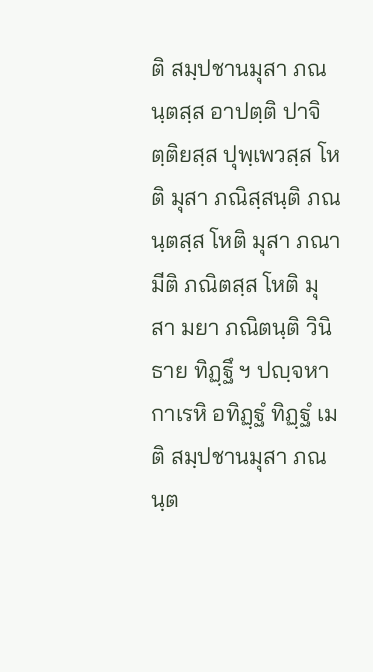ติ สมฺปชานมุสา ภณนฺตสฺส อาปตฺติ ปาจิตฺติยสฺส ปุพฺเพวสฺส โหติ มุสา ภณิสฺสนฺติ ภณนฺตสฺส โหติ มุสา ภณามีติ ภณิตสฺส โหติ มุสา มยา ภณิตนฺติ วินิธาย ทิฏฺฐึ ฯ ปญฺจหากาเรหิ อทิฏฺฐํ ทิฏฺฐํ เมติ สมฺปชานมุสา ภณนฺต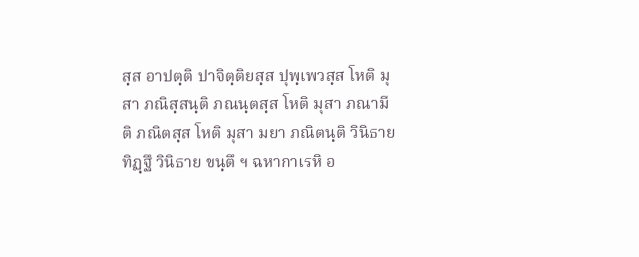สฺส อาปตฺติ ปาจิตฺติยสฺส ปุพฺเพวสฺส โหติ มุสา ภณิสฺสนฺติ ภณนฺตสฺส โหติ มุสา ภณามีติ ภณิตสฺส โหติ มุสา มยา ภณิตนฺติ วินิธาย ทิฏฺฐึ วินิธาย ขนฺตึ ฯ ฉหากาเรหิ อ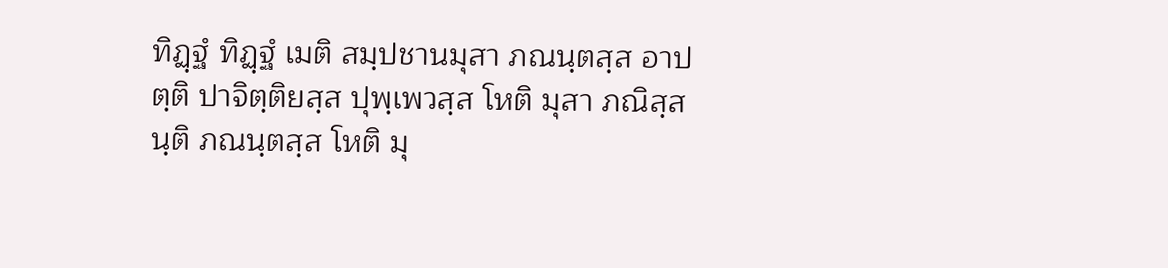ทิฏฺฐํ ทิฏฺฐํ เมติ สมฺปชานมุสา ภณนฺตสฺส อาปตฺติ ปาจิตฺติยสฺส ปุพฺเพวสฺส โหติ มุสา ภณิสฺสนฺติ ภณนฺตสฺส โหติ มุ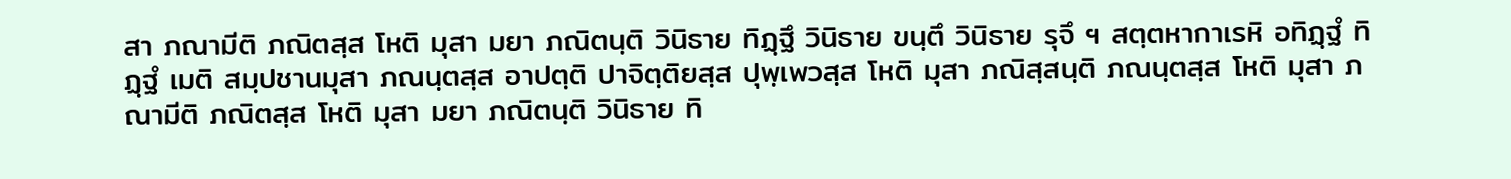สา ภณามีติ ภณิตสฺส โหติ มุสา มยา ภณิตนฺติ วินิธาย ทิฏฺฐึ วินิธาย ขนฺตึ วินิธาย รุจึ ฯ สตฺตหากาเรหิ อทิฏฺฐํ ทิฏฺฐํ เมติ สมฺปชานมุสา ภณนฺตสฺส อาปตฺติ ปาจิตฺติยสฺส ปุพฺเพวสฺส โหติ มุสา ภณิสฺสนฺติ ภณนฺตสฺส โหติ มุสา ภณามีติ ภณิตสฺส โหติ มุสา มยา ภณิตนฺติ วินิธาย ทิ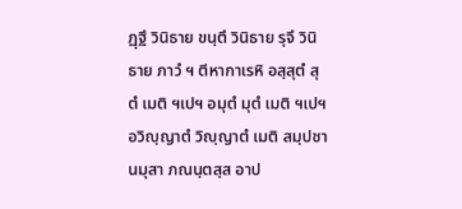ฏฺฐึ วินิธาย ขนฺตึ วินิธาย รุจึ วินิธาย ภาวํ ฯ ตีหากาเรหิ อสฺสุตํ สุตํ เมติ ฯเปฯ อมุตํ มุตํ เมติ ฯเปฯ อวิญฺญาตํ วิญฺญาตํ เมติ สมฺปชานมุสา ภณนฺตสฺส อาป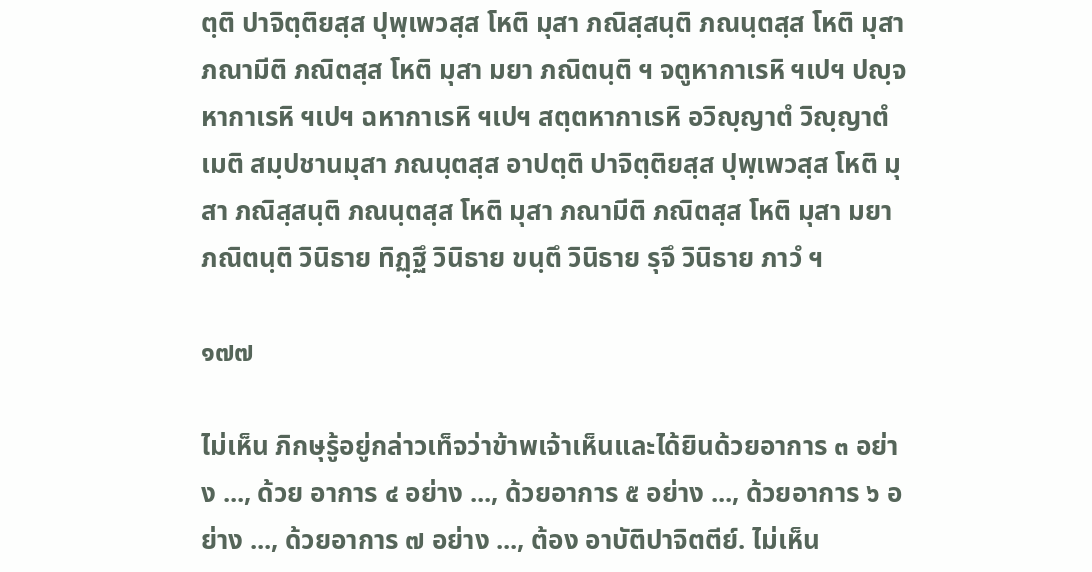ตฺติ ปาจิตฺติยสฺส ปุพฺเพวสฺส โหติ มุสา ภณิสฺสนฺติ ภณนฺตสฺส โหติ มุสา ภณามีติ ภณิตสฺส โหติ มุสา มยา ภณิตนฺติ ฯ จตูหากาเรหิ ฯเปฯ ปญฺจหากาเรหิ ฯเปฯ ฉหากาเรหิ ฯเปฯ สตฺตหากาเรหิ อวิญฺญาตํ วิญฺญาตํ เมติ สมฺปชานมุสา ภณนฺตสฺส อาปตฺติ ปาจิตฺติยสฺส ปุพฺเพวสฺส โหติ มุสา ภณิสฺสนฺติ ภณนฺตสฺส โหติ มุสา ภณามีติ ภณิตสฺส โหติ มุสา มยา ภณิตนฺติ วินิธาย ทิฏฺฐึ วินิธาย ขนฺตึ วินิธาย รุจึ วินิธาย ภาวํ ฯ

๑๗๗

ไม่เห็น ภิกษุรู้อยู่กล่าวเท็จว่าข้าพเจ้าเห็นและได้ยินด้วยอาการ ๓ อย่าง ..., ด้วย อาการ ๔ อย่าง ..., ด้วยอาการ ๕ อย่าง ..., ด้วยอาการ ๖ อย่าง ..., ด้วยอาการ ๗ อย่าง ..., ต้อง อาบัติปาจิตตีย์. ไม่เห็น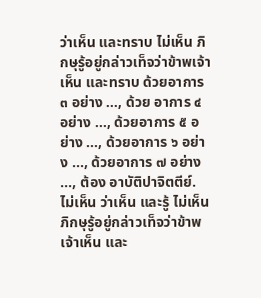ว่าเห็น และทราบ ไม่เห็น ภิกษุรู้อยู่กล่าวเท็จว่าข้าพเจ้าเห็น และทราบ ด้วยอาการ ๓ อย่าง ..., ด้วย อาการ ๔ อย่าง ..., ด้วยอาการ ๕ อย่าง ..., ด้วยอาการ ๖ อย่าง ..., ด้วยอาการ ๗ อย่าง ..., ต้อง อาบัติปาจิตตีย์. ไม่เห็น ว่าเห็น และรู้ ไม่เห็น ภิกษุรู้อยู่กล่าวเท็จว่าข้าพเจ้าเห็น และ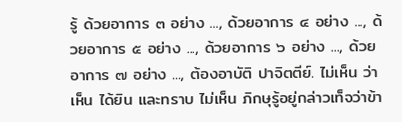รู้ ด้วยอาการ ๓ อย่าง ..., ด้วยอาการ ๔ อย่าง ..., ด้วยอาการ ๕ อย่าง ..., ด้วยอาการ ๖ อย่าง ..., ด้วยอาการ ๗ อย่าง ..., ต้องอาบัติ ปาจิตตีย์. ไม่เห็น ว่าเห็น ได้ยิน และทราบ ไม่เห็น ภิกษุรู้อยู่กล่าวเท็จว่าข้า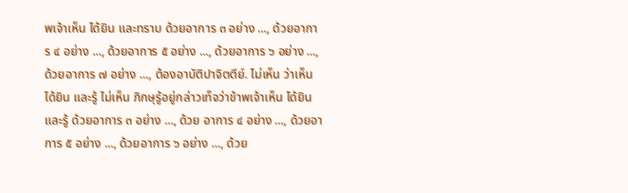พเจ้าเห็น ได้ยิน และทราบ ด้วยอาการ ๓ อย่าง ..., ด้วยอาการ ๔ อย่าง ..., ด้วยอาการ ๕ อย่าง ..., ด้วยอาการ ๖ อย่าง ..., ด้วยอาการ ๗ อย่าง ..., ต้องอาบัติปาจิตตีย์. ไม่เห็น ว่าเห็น ได้ยิน และรู้ ไม่เห็น ภิกษุรู้อยู่กล่าวเท็จว่าข้าพเจ้าเห็น ได้ยิน และรู้ ด้วยอาการ ๓ อย่าง ..., ด้วย อาการ ๔ อย่าง ..., ด้วยอาการ ๕ อย่าง ..., ด้วยอาการ ๖ อย่าง ..., ด้วย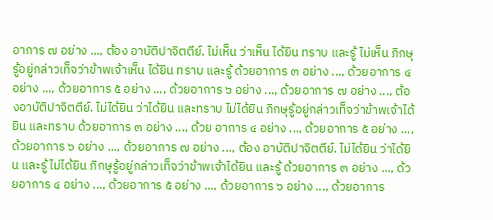อาการ ๗ อย่าง ..., ต้อง อาบัติปาจิตตีย์. ไม่เห็น ว่าเห็น ได้ยิน ทราบ และรู้ ไม่เห็น ภิกษุรู้อยู่กล่าวเท็จว่าข้าพเจ้าเห็น ได้ยิน ทราบ และรู้ ด้วยอาการ ๓ อย่าง ..., ด้วยอาการ ๔ อย่าง ..., ด้วยอาการ ๕ อย่าง ..., ด้วยอาการ ๖ อย่าง ..., ด้วยอาการ ๗ อย่าง ..., ต้องอาบัติปาจิตตีย์. ไม่ได้ยิน ว่าได้ยิน และทราบ ไม่ได้ยิน ภิกษุรู้อยู่กล่าวเท็จว่าข้าพเจ้าได้ยิน และทราบ ด้วยอาการ ๓ อย่าง ..., ด้วย อาการ ๔ อย่าง ..., ด้วยอาการ ๕ อย่าง ..., ด้วยอาการ ๖ อย่าง ..., ด้วยอาการ ๗ อย่าง ..., ต้อง อาบัติปาจิตตีย์. ไม่ได้ยิน ว่าได้ยิน และรู้ ไม่ได้ยิน ภิกษุรู้อยู่กล่าวเท็จว่าข้าพเจ้าได้ยิน และรู้ ด้วยอาการ ๓ อย่าง ..., ด้วยอาการ ๔ อย่าง ..., ด้วยอาการ ๕ อย่าง ..., ด้วยอาการ ๖ อย่าง ..., ด้วยอาการ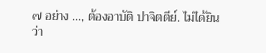๗ อย่าง ..., ต้องอาบัติ ปาจิตตีย์. ไม่ได้ยิน ว่า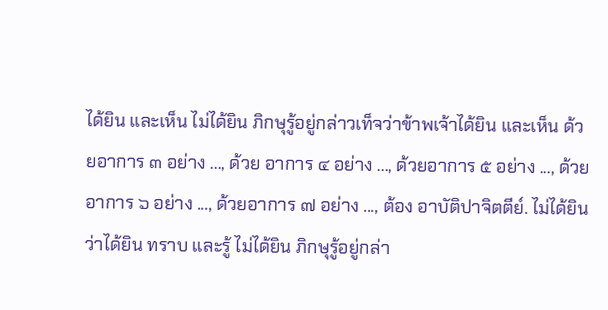ได้ยิน และเห็น ไม่ได้ยิน ภิกษุรู้อยู่กล่าวเท็จว่าข้าพเจ้าได้ยิน และเห็น ด้วยอาการ ๓ อย่าง ..., ด้วย อาการ ๔ อย่าง ..., ด้วยอาการ ๕ อย่าง ..., ด้วยอาการ ๖ อย่าง ..., ด้วยอาการ ๗ อย่าง ..., ต้อง อาบัติปาจิตตีย์. ไม่ได้ยิน ว่าได้ยิน ทราบ และรู้ ไม่ได้ยิน ภิกษุรู้อยู่กล่า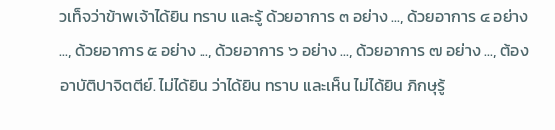วเท็จว่าข้าพเจ้าได้ยิน ทราบ และรู้ ด้วยอาการ ๓ อย่าง ..., ด้วยอาการ ๔ อย่าง ..., ด้วยอาการ ๕ อย่าง ..., ด้วยอาการ ๖ อย่าง ..., ด้วยอาการ ๗ อย่าง ..., ต้องอาบัติปาจิตตีย์. ไม่ได้ยิน ว่าได้ยิน ทราบ และเห็น ไม่ได้ยิน ภิกษุรู้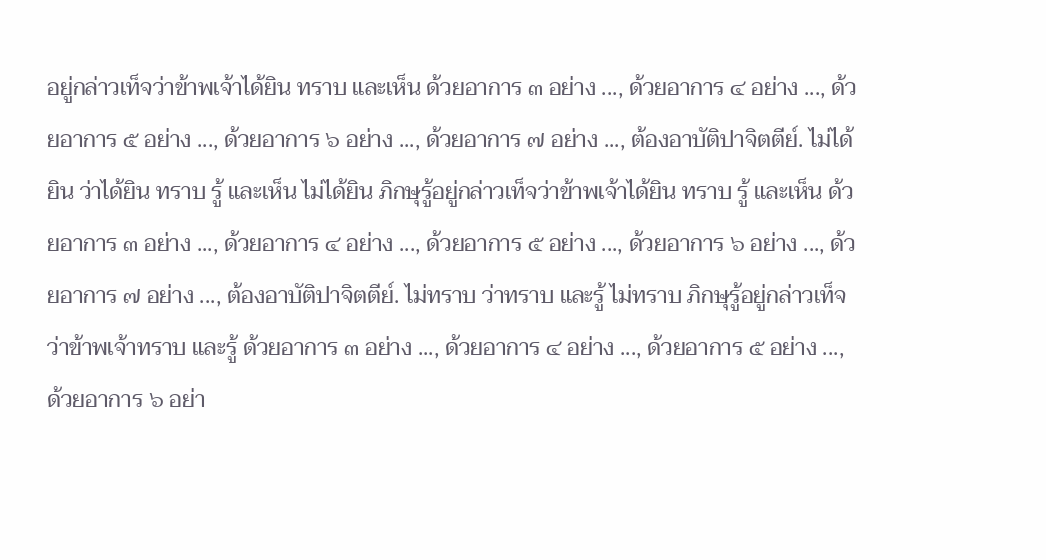อยู่กล่าวเท็จว่าข้าพเจ้าได้ยิน ทราบ และเห็น ด้วยอาการ ๓ อย่าง ..., ด้วยอาการ ๔ อย่าง ..., ด้วยอาการ ๕ อย่าง ..., ด้วยอาการ ๖ อย่าง ..., ด้วยอาการ ๗ อย่าง ..., ต้องอาบัติปาจิตตีย์. ไม่ได้ยิน ว่าได้ยิน ทราบ รู้ และเห็น ไม่ได้ยิน ภิกษุรู้อยู่กล่าวเท็จว่าข้าพเจ้าได้ยิน ทราบ รู้ และเห็น ด้วยอาการ ๓ อย่าง ..., ด้วยอาการ ๔ อย่าง ..., ด้วยอาการ ๕ อย่าง ..., ด้วยอาการ ๖ อย่าง ..., ด้วยอาการ ๗ อย่าง ..., ต้องอาบัติปาจิตตีย์. ไม่ทราบ ว่าทราบ และรู้ ไม่ทราบ ภิกษุรู้อยู่กล่าวเท็จว่าข้าพเจ้าทราบ และรู้ ด้วยอาการ ๓ อย่าง ..., ด้วยอาการ ๔ อย่าง ..., ด้วยอาการ ๕ อย่าง ..., ด้วยอาการ ๖ อย่า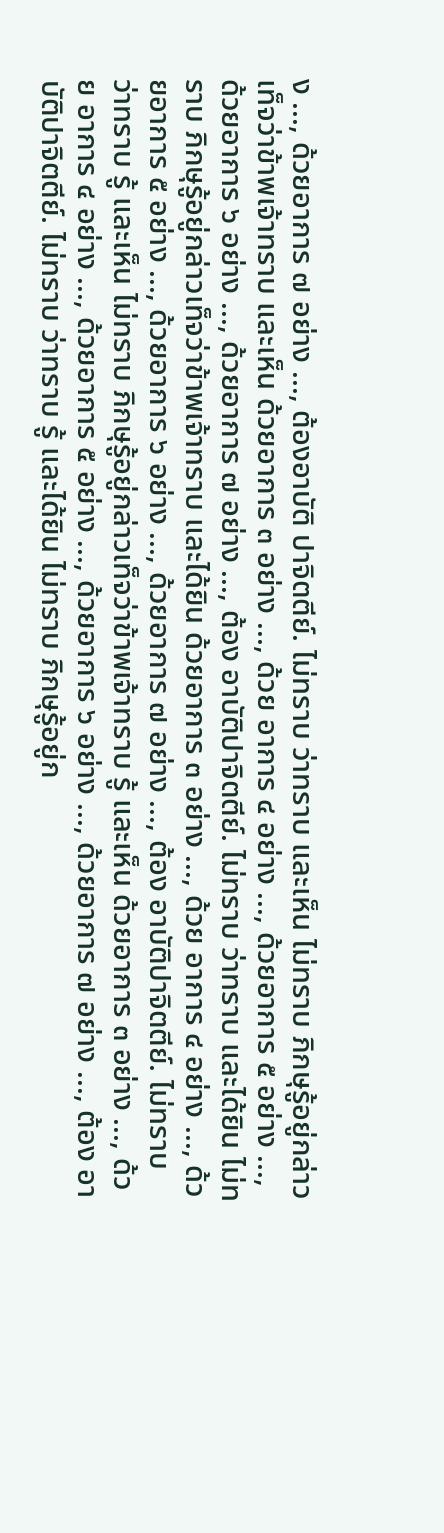ง ..., ด้วยอาการ ๗ อย่าง ..., ต้องอาบัติ ปาจิตตีย์. ไม่ทราบ ว่าทราบ และเห็น ไม่ทราบ ภิกษุรู้อยู่กล่าวเท็จว่าข้าพเจ้าทราบ และเห็น ด้วยอาการ ๓ อย่าง ..., ด้วย อาการ ๔ อย่าง ..., ด้วยอาการ ๕ อย่าง ..., ด้วยอาการ ๖ อย่าง ..., ด้วยอาการ ๗ อย่าง ..., ต้อง อาบัติปาจิตตีย์. ไม่ทราบ ว่าทราบ และได้ยิน ไม่ทราบ ภิกษุรู้อยู่กล่าวเท็จว่าข้าพเจ้าทราบ และได้ยิน ด้วยอาการ ๓ อย่าง ..., ด้วย อาการ ๔ อย่าง ..., ด้วยอาการ ๕ อย่าง ..., ด้วยอาการ ๖ อย่าง ..., ด้วยอาการ ๗ อย่าง ..., ต้อง อาบัติปาจิตตีย์. ไม่ทราบ ว่าทราบ รู้ และเห็น ไม่ทราบ ภิกษุรู้อยู่กล่าวเท็จว่าข้าพเจ้าทราบ รู้ และเห็น ด้วยอาการ ๓ อย่าง ..., ด้วย อาการ ๔ อย่าง ..., ด้วยอาการ ๕ อย่าง ..., ด้วยอาการ ๖ อย่าง ..., ด้วยอาการ ๗ อย่าง ..., ต้อง อาบัติปาจิตตีย์. ไม่ทราบ ว่าทราบ รู้ และได้ยิน ไม่ทราบ ภิกษุรู้อยู่ก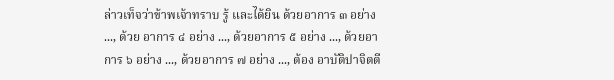ล่าวเท็จว่าข้าพเจ้าทราบ รู้ และได้ยิน ด้วยอาการ ๓ อย่าง ..., ด้วย อาการ ๔ อย่าง ..., ด้วยอาการ ๕ อย่าง ..., ด้วยอาการ ๖ อย่าง ..., ด้วยอาการ ๗ อย่าง ..., ต้อง อาบัติปาจิตตี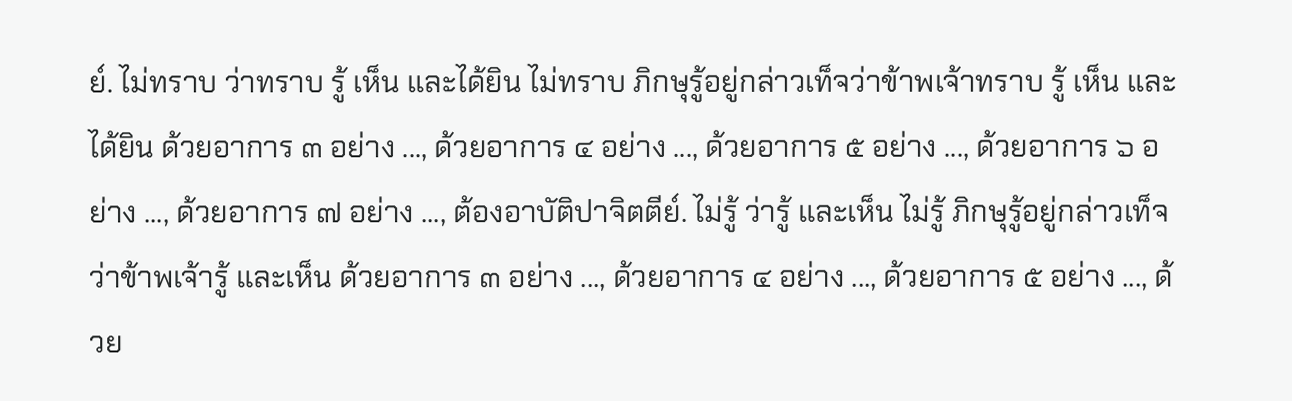ย์. ไม่ทราบ ว่าทราบ รู้ เห็น และได้ยิน ไม่ทราบ ภิกษุรู้อยู่กล่าวเท็จว่าข้าพเจ้าทราบ รู้ เห็น และได้ยิน ด้วยอาการ ๓ อย่าง ..., ด้วยอาการ ๔ อย่าง ..., ด้วยอาการ ๕ อย่าง ..., ด้วยอาการ ๖ อย่าง ..., ด้วยอาการ ๗ อย่าง ..., ต้องอาบัติปาจิตตีย์. ไม่รู้ ว่ารู้ และเห็น ไม่รู้ ภิกษุรู้อยู่กล่าวเท็จว่าข้าพเจ้ารู้ และเห็น ด้วยอาการ ๓ อย่าง ..., ด้วยอาการ ๔ อย่าง ..., ด้วยอาการ ๕ อย่าง ..., ด้วย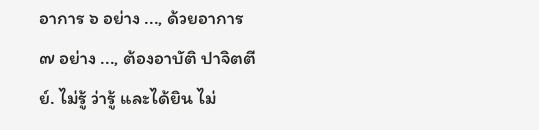อาการ ๖ อย่าง ..., ด้วยอาการ ๗ อย่าง ..., ต้องอาบัติ ปาจิตตีย์. ไม่รู้ ว่ารู้ และได้ยิน ไม่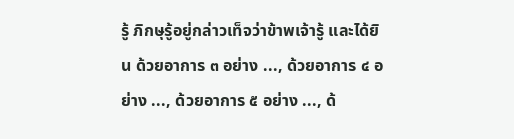รู้ ภิกษุรู้อยู่กล่าวเท็จว่าข้าพเจ้ารู้ และได้ยิน ด้วยอาการ ๓ อย่าง ..., ด้วยอาการ ๔ อย่าง ..., ด้วยอาการ ๕ อย่าง ..., ด้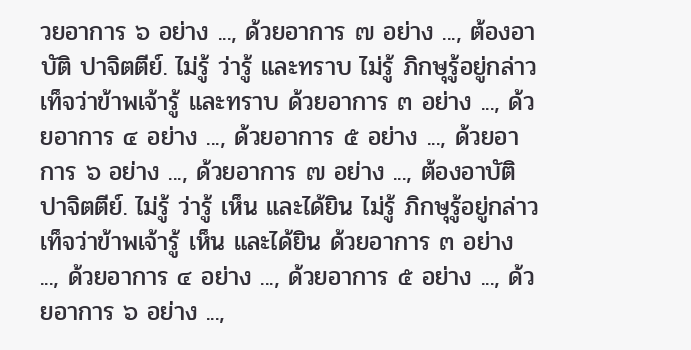วยอาการ ๖ อย่าง ..., ด้วยอาการ ๗ อย่าง ..., ต้องอาบัติ ปาจิตตีย์. ไม่รู้ ว่ารู้ และทราบ ไม่รู้ ภิกษุรู้อยู่กล่าวเท็จว่าข้าพเจ้ารู้ และทราบ ด้วยอาการ ๓ อย่าง ..., ด้วยอาการ ๔ อย่าง ..., ด้วยอาการ ๕ อย่าง ..., ด้วยอาการ ๖ อย่าง ..., ด้วยอาการ ๗ อย่าง ..., ต้องอาบัติ ปาจิตตีย์. ไม่รู้ ว่ารู้ เห็น และได้ยิน ไม่รู้ ภิกษุรู้อยู่กล่าวเท็จว่าข้าพเจ้ารู้ เห็น และได้ยิน ด้วยอาการ ๓ อย่าง ..., ด้วยอาการ ๔ อย่าง ..., ด้วยอาการ ๕ อย่าง ..., ด้วยอาการ ๖ อย่าง ...,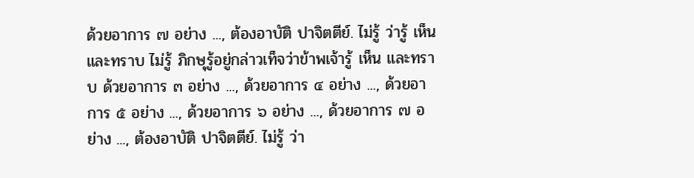ด้วยอาการ ๗ อย่าง ..., ต้องอาบัติ ปาจิตตีย์. ไม่รู้ ว่ารู้ เห็น และทราบ ไม่รู้ ภิกษุรู้อยู่กล่าวเท็จว่าข้าพเจ้ารู้ เห็น และทราบ ด้วยอาการ ๓ อย่าง ..., ด้วยอาการ ๔ อย่าง ..., ด้วยอาการ ๕ อย่าง ..., ด้วยอาการ ๖ อย่าง ..., ด้วยอาการ ๗ อย่าง ..., ต้องอาบัติ ปาจิตตีย์. ไม่รู้ ว่า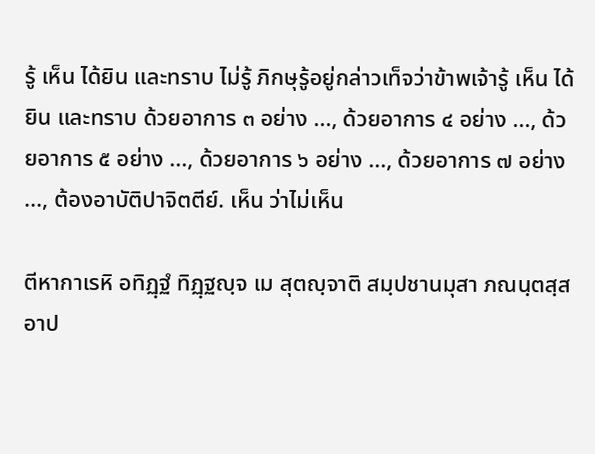รู้ เห็น ได้ยิน และทราบ ไม่รู้ ภิกษุรู้อยู่กล่าวเท็จว่าข้าพเจ้ารู้ เห็น ได้ยิน และทราบ ด้วยอาการ ๓ อย่าง ..., ด้วยอาการ ๔ อย่าง ..., ด้วยอาการ ๕ อย่าง ..., ด้วยอาการ ๖ อย่าง ..., ด้วยอาการ ๗ อย่าง ..., ต้องอาบัติปาจิตตีย์. เห็น ว่าไม่เห็น

ตีหากาเรหิ อทิฏฺฐํ ทิฏฺฐญฺจ เม สุตญฺจาติ สมฺปชานมุสา ภณนฺตสฺส อาป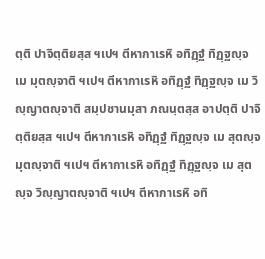ตฺติ ปาจิตฺติยสฺส ฯเปฯ ตีหากาเรหิ อทิฏฺฐํ ทิฏฺฐญฺจ เม มุตญฺจาติ ฯเปฯ ตีหากาเรหิ อทิฏฺฐํ ทิฏฺฐญฺจ เม วิญฺญาตญฺจาติ สมฺปชานมุสา ภณนฺตสฺส อาปตฺติ ปาจิตฺติยสฺส ฯเปฯ ตีหากาเรหิ อทิฏฺฐํ ทิฏฺฐญฺจ เม สุตญฺจ มุตญฺจาติ ฯเปฯ ตีหากาเรหิ อทิฏฺฐํ ทิฏฺฐญฺจ เม สุตญฺจ วิญฺญาตญฺจาติ ฯเปฯ ตีหากาเรหิ อทิ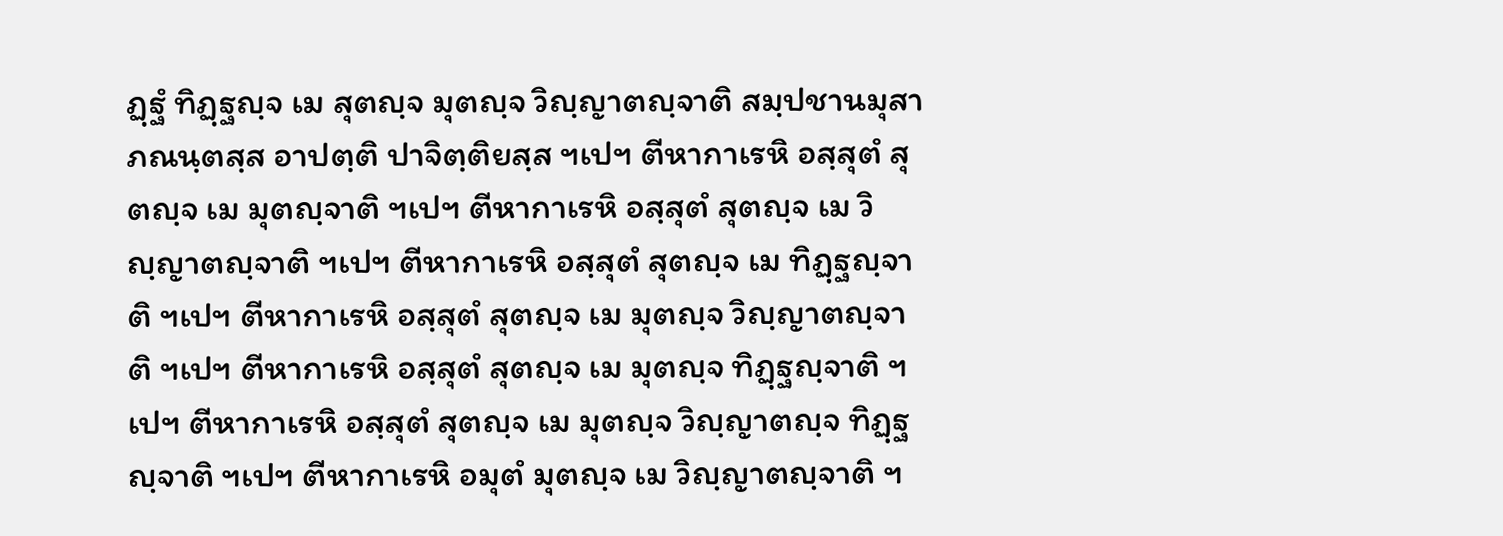ฏฺฐํ ทิฏฺฐญฺจ เม สุตญฺจ มุตญฺจ วิญฺญาตญฺจาติ สมฺปชานมุสา ภณนฺตสฺส อาปตฺติ ปาจิตฺติยสฺส ฯเปฯ ตีหากาเรหิ อสฺสุตํ สุตญฺจ เม มุตญฺจาติ ฯเปฯ ตีหากาเรหิ อสฺสุตํ สุตญฺจ เม วิญฺญาตญฺจาติ ฯเปฯ ตีหากาเรหิ อสฺสุตํ สุตญฺจ เม ทิฏฺฐญฺจาติ ฯเปฯ ตีหากาเรหิ อสฺสุตํ สุตญฺจ เม มุตญฺจ วิญฺญาตญฺจาติ ฯเปฯ ตีหากาเรหิ อสฺสุตํ สุตญฺจ เม มุตญฺจ ทิฏฺฐญฺจาติ ฯเปฯ ตีหากาเรหิ อสฺสุตํ สุตญฺจ เม มุตญฺจ วิญฺญาตญฺจ ทิฏฺฐญฺจาติ ฯเปฯ ตีหากาเรหิ อมุตํ มุตญฺจ เม วิญฺญาตญฺจาติ ฯ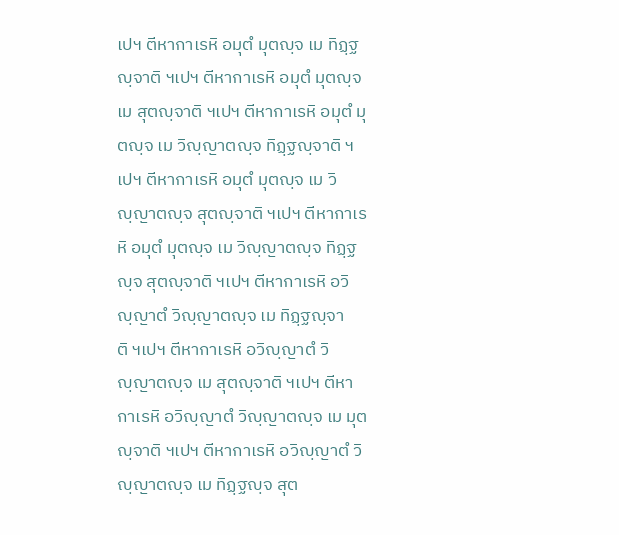เปฯ ตีหากาเรหิ อมุตํ มุตญฺจ เม ทิฏฺฐญฺจาติ ฯเปฯ ตีหากาเรหิ อมุตํ มุตญฺจ เม สุตญฺจาติ ฯเปฯ ตีหากาเรหิ อมุตํ มุตญฺจ เม วิญฺญาตญฺจ ทิฏฺฐญฺจาติ ฯเปฯ ตีหากาเรหิ อมุตํ มุตญฺจ เม วิญฺญาตญฺจ สุตญฺจาติ ฯเปฯ ตีหากาเรหิ อมุตํ มุตญฺจ เม วิญฺญาตญฺจ ทิฏฺฐญฺจ สุตญฺจาติ ฯเปฯ ตีหากาเรหิ อวิญฺญาตํ วิญฺญาตญฺจ เม ทิฏฺฐญฺจาติ ฯเปฯ ตีหากาเรหิ อวิญฺญาตํ วิญฺญาตญฺจ เม สุตญฺจาติ ฯเปฯ ตีหากาเรหิ อวิญฺญาตํ วิญฺญาตญฺจ เม มุตญฺจาติ ฯเปฯ ตีหากาเรหิ อวิญฺญาตํ วิญฺญาตญฺจ เม ทิฏฺฐญฺจ สุต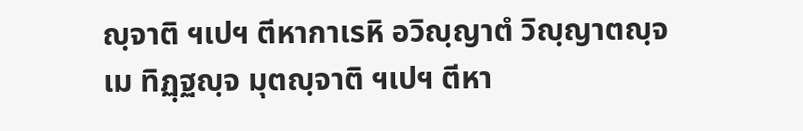ญฺจาติ ฯเปฯ ตีหากาเรหิ อวิญฺญาตํ วิญฺญาตญฺจ เม ทิฏฺฐญฺจ มุตญฺจาติ ฯเปฯ ตีหา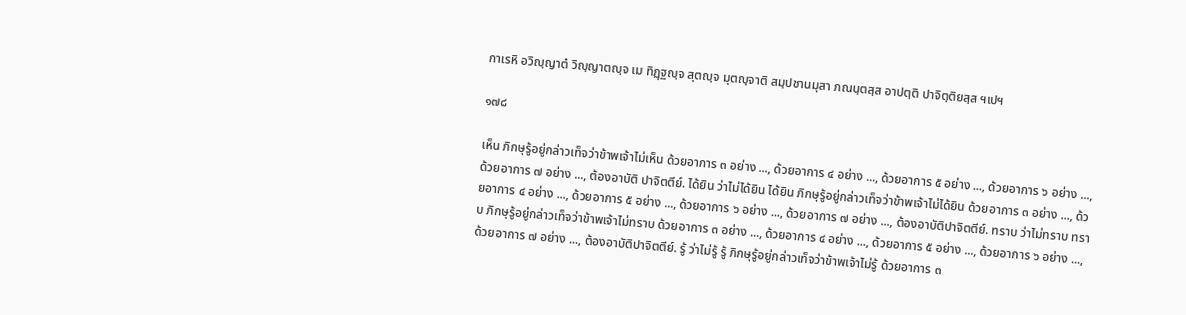กาเรหิ อวิญฺญาตํ วิญฺญาตญฺจ เม ทิฏฺฐญฺจ สุตญฺจ มุตญฺจาติ สมฺปชานมุสา ภณนฺตสฺส อาปตฺติ ปาจิตฺติยสฺส ฯเปฯ

๑๗๘

เห็น ภิกษุรู้อยู่กล่าวเท็จว่าข้าพเจ้าไม่เห็น ด้วยอาการ ๓ อย่าง ..., ด้วยอาการ ๔ อย่าง ..., ด้วยอาการ ๕ อย่าง ..., ด้วยอาการ ๖ อย่าง ..., ด้วยอาการ ๗ อย่าง ..., ต้องอาบัติ ปาจิตตีย์. ได้ยิน ว่าไม่ได้ยิน ได้ยิน ภิกษุรู้อยู่กล่าวเท็จว่าข้าพเจ้าไม่ได้ยิน ด้วยอาการ ๓ อย่าง ..., ด้วยอาการ ๔ อย่าง ..., ด้วยอาการ ๕ อย่าง ..., ด้วยอาการ ๖ อย่าง ..., ด้วยอาการ ๗ อย่าง ..., ต้องอาบัติปาจิตตีย์. ทราบ ว่าไม่ทราบ ทราบ ภิกษุรู้อยู่กล่าวเท็จว่าข้าพเจ้าไม่ทราบ ด้วยอาการ ๓ อย่าง ..., ด้วยอาการ ๔ อย่าง ..., ด้วยอาการ ๕ อย่าง ..., ด้วยอาการ ๖ อย่าง ..., ด้วยอาการ ๗ อย่าง ..., ต้องอาบัติปาจิตตีย์. รู้ ว่าไม่รู้ รู้ ภิกษุรู้อยู่กล่าวเท็จว่าข้าพเจ้าไม่รู้ ด้วยอาการ ๓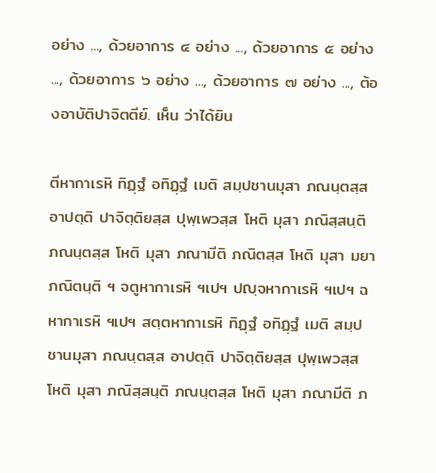อย่าง ..., ด้วยอาการ ๔ อย่าง ..., ด้วยอาการ ๕ อย่าง ..., ด้วยอาการ ๖ อย่าง ..., ด้วยอาการ ๗ อย่าง ..., ต้องอาบัติปาจิตตีย์. เห็น ว่าได้ยิน

ตีหากาเรหิ ทิฏฺฐํ อทิฏฺฐํ เมติ สมฺปชานมุสา ภณนฺตสฺส อาปตฺติ ปาจิตฺติยสฺส ปุพฺเพวสฺส โหติ มุสา ภณิสฺสนฺติ ภณนฺตสฺส โหติ มุสา ภณามีติ ภณิตสฺส โหติ มุสา มยา ภณิตนฺติ ฯ จตูหากาเรหิ ฯเปฯ ปญฺจหากาเรหิ ฯเปฯ ฉหากาเรหิ ฯเปฯ สตฺตหากาเรหิ ทิฏฺฐํ อทิฏฺฐํ เมติ สมฺปชานมุสา ภณนฺตสฺส อาปตฺติ ปาจิตฺติยสฺส ปุพฺเพวสฺส โหติ มุสา ภณิสฺสนฺติ ภณนฺตสฺส โหติ มุสา ภณามีติ ภ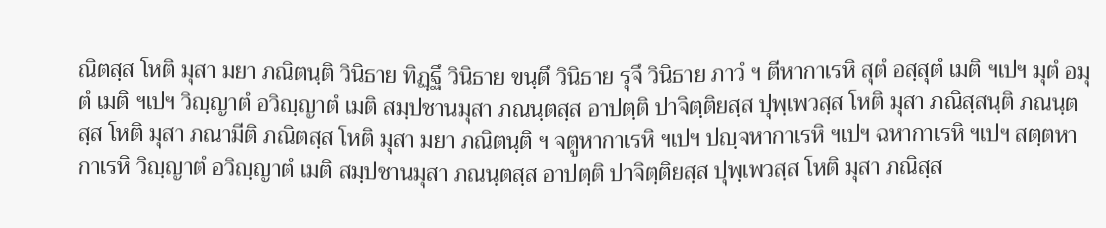ณิตสฺส โหติ มุสา มยา ภณิตนฺติ วินิธาย ทิฏฺฐึ วินิธาย ขนฺตึ วินิธาย รุจึ วินิธาย ภาวํ ฯ ตีหากาเรหิ สุตํ อสฺสุตํ เมติ ฯเปฯ มุตํ อมุตํ เมติ ฯเปฯ วิญฺญาตํ อวิญฺญาตํ เมติ สมฺปชานมุสา ภณนฺตสฺส อาปตฺติ ปาจิตฺติยสฺส ปุพฺเพวสฺส โหติ มุสา ภณิสฺสนฺติ ภณนฺตสฺส โหติ มุสา ภณามีติ ภณิตสฺส โหติ มุสา มยา ภณิตนฺติ ฯ จตูหากาเรหิ ฯเปฯ ปญฺจหากาเรหิ ฯเปฯ ฉหากาเรหิ ฯเปฯ สตฺตหากาเรหิ วิญฺญาตํ อวิญฺญาตํ เมติ สมฺปชานมุสา ภณนฺตสฺส อาปตฺติ ปาจิตฺติยสฺส ปุพฺเพวสฺส โหติ มุสา ภณิสฺส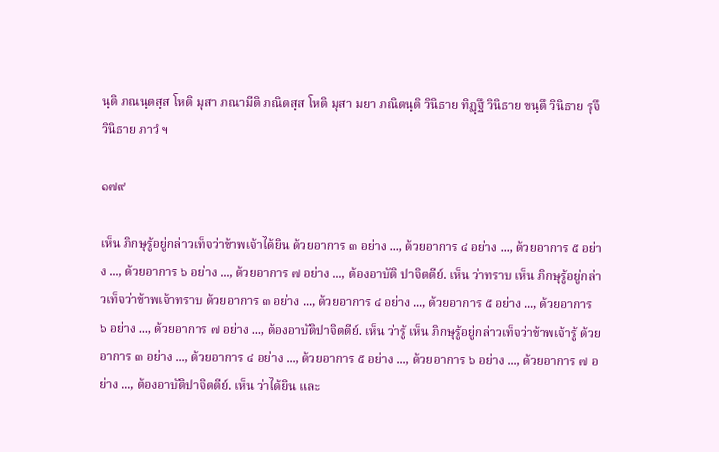นฺติ ภณนฺตสฺส โหติ มุสา ภณามีติ ภณิตสฺส โหติ มุสา มยา ภณิตนฺติ วินิธาย ทิฏฺฐึ วินิธาย ขนฺตึ วินิธาย รุจึ วินิธาย ภาวํ ฯ

๑๗๙

เห็น ภิกษุรู้อยู่กล่าวเท็จว่าข้าพเจ้าได้ยิน ด้วยอาการ ๓ อย่าง ..., ด้วยอาการ ๔ อย่าง ..., ด้วยอาการ ๕ อย่าง ..., ด้วยอาการ ๖ อย่าง ..., ด้วยอาการ ๗ อย่าง ..., ต้องอาบัติ ปาจิตตีย์. เห็น ว่าทราบ เห็น ภิกษุรู้อยู่กล่าวเท็จว่าข้าพเจ้าทราบ ด้วยอาการ ๓ อย่าง ..., ด้วยอาการ ๔ อย่าง ..., ด้วยอาการ ๕ อย่าง ..., ด้วยอาการ ๖ อย่าง ..., ด้วยอาการ ๗ อย่าง ..., ต้องอาบัติปาจิตตีย์. เห็น ว่ารู้ เห็น ภิกษุรู้อยู่กล่าวเท็จว่าข้าพเจ้ารู้ ด้วยอาการ ๓ อย่าง ..., ด้วยอาการ ๔ อย่าง ..., ด้วยอาการ ๕ อย่าง ..., ด้วยอาการ ๖ อย่าง ..., ด้วยอาการ ๗ อย่าง ..., ต้องอาบัติปาจิตตีย์. เห็น ว่าได้ยิน และ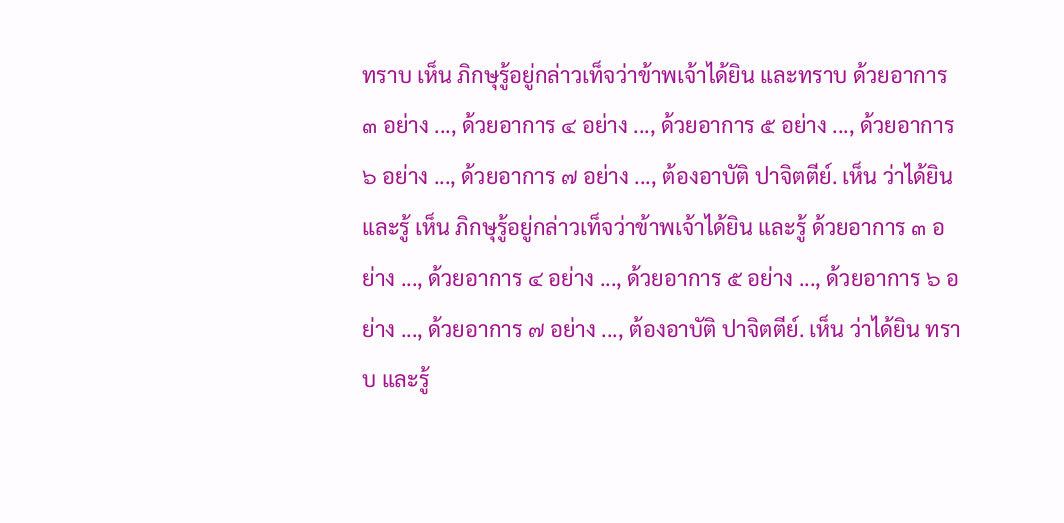ทราบ เห็น ภิกษุรู้อยู่กล่าวเท็จว่าข้าพเจ้าได้ยิน และทราบ ด้วยอาการ ๓ อย่าง ..., ด้วยอาการ ๔ อย่าง ..., ด้วยอาการ ๕ อย่าง ..., ด้วยอาการ ๖ อย่าง ..., ด้วยอาการ ๗ อย่าง ..., ต้องอาบัติ ปาจิตตีย์. เห็น ว่าได้ยิน และรู้ เห็น ภิกษุรู้อยู่กล่าวเท็จว่าข้าพเจ้าได้ยิน และรู้ ด้วยอาการ ๓ อย่าง ..., ด้วยอาการ ๔ อย่าง ..., ด้วยอาการ ๕ อย่าง ..., ด้วยอาการ ๖ อย่าง ..., ด้วยอาการ ๗ อย่าง ..., ต้องอาบัติ ปาจิตตีย์. เห็น ว่าได้ยิน ทราบ และรู้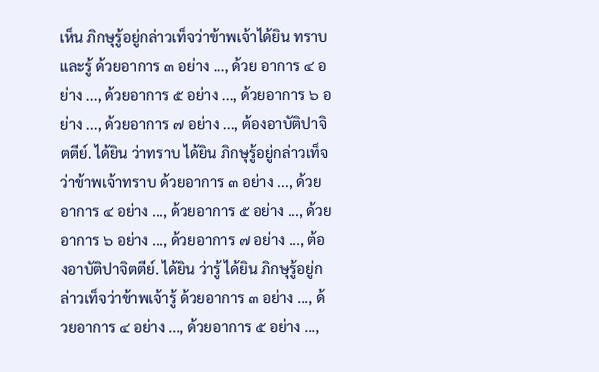เห็น ภิกษุรู้อยู่กล่าวเท็จว่าข้าพเจ้าได้ยิน ทราบ และรู้ ด้วยอาการ ๓ อย่าง ..., ด้วย อาการ ๔ อย่าง ..., ด้วยอาการ ๕ อย่าง ..., ด้วยอาการ ๖ อย่าง ..., ด้วยอาการ ๗ อย่าง ..., ต้องอาบัติปาจิตตีย์. ได้ยิน ว่าทราบ ได้ยิน ภิกษุรู้อยู่กล่าวเท็จว่าข้าพเจ้าทราบ ด้วยอาการ ๓ อย่าง ..., ด้วยอาการ ๔ อย่าง ..., ด้วยอาการ ๕ อย่าง ..., ด้วยอาการ ๖ อย่าง ..., ด้วยอาการ ๗ อย่าง ..., ต้องอาบัติปาจิตตีย์. ได้ยิน ว่ารู้ ได้ยิน ภิกษุรู้อยู่กล่าวเท็จว่าข้าพเจ้ารู้ ด้วยอาการ ๓ อย่าง ..., ด้วยอาการ ๔ อย่าง ..., ด้วยอาการ ๕ อย่าง ...,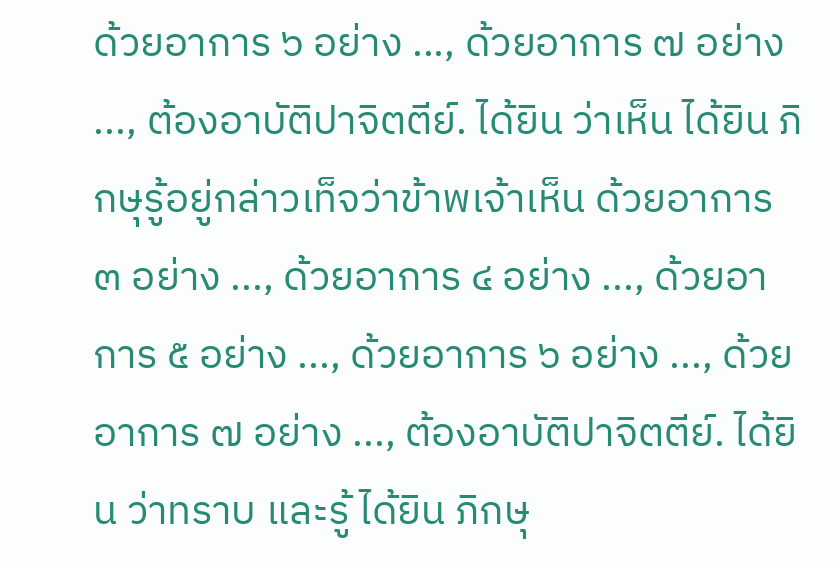ด้วยอาการ ๖ อย่าง ..., ด้วยอาการ ๗ อย่าง ..., ต้องอาบัติปาจิตตีย์. ได้ยิน ว่าเห็น ได้ยิน ภิกษุรู้อยู่กล่าวเท็จว่าข้าพเจ้าเห็น ด้วยอาการ ๓ อย่าง ..., ด้วยอาการ ๔ อย่าง ..., ด้วยอาการ ๕ อย่าง ..., ด้วยอาการ ๖ อย่าง ..., ด้วยอาการ ๗ อย่าง ..., ต้องอาบัติปาจิตตีย์. ได้ยิน ว่าทราบ และรู้ ได้ยิน ภิกษุ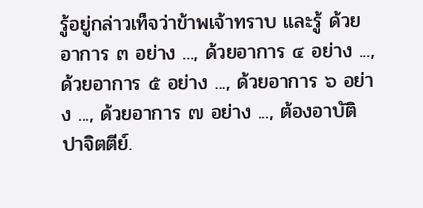รู้อยู่กล่าวเท็จว่าข้าพเจ้าทราบ และรู้ ด้วยอาการ ๓ อย่าง ..., ด้วยอาการ ๔ อย่าง ..., ด้วยอาการ ๕ อย่าง ..., ด้วยอาการ ๖ อย่าง ..., ด้วยอาการ ๗ อย่าง ..., ต้องอาบัติ ปาจิตตีย์.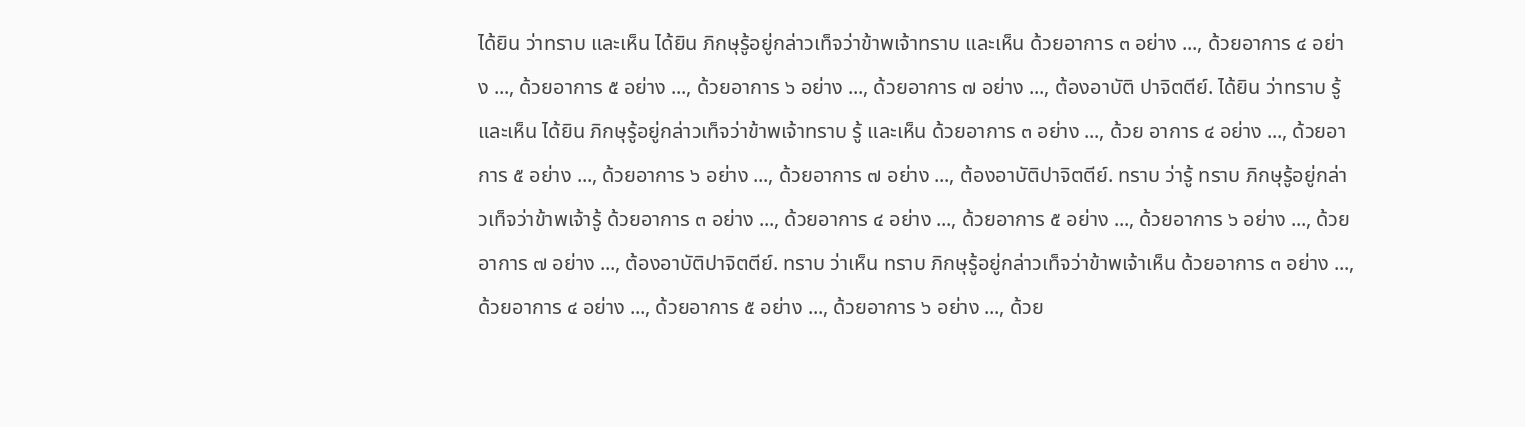ได้ยิน ว่าทราบ และเห็น ได้ยิน ภิกษุรู้อยู่กล่าวเท็จว่าข้าพเจ้าทราบ และเห็น ด้วยอาการ ๓ อย่าง ..., ด้วยอาการ ๔ อย่าง ..., ด้วยอาการ ๕ อย่าง ..., ด้วยอาการ ๖ อย่าง ..., ด้วยอาการ ๗ อย่าง ..., ต้องอาบัติ ปาจิตตีย์. ได้ยิน ว่าทราบ รู้ และเห็น ได้ยิน ภิกษุรู้อยู่กล่าวเท็จว่าข้าพเจ้าทราบ รู้ และเห็น ด้วยอาการ ๓ อย่าง ..., ด้วย อาการ ๔ อย่าง ..., ด้วยอาการ ๕ อย่าง ..., ด้วยอาการ ๖ อย่าง ..., ด้วยอาการ ๗ อย่าง ..., ต้องอาบัติปาจิตตีย์. ทราบ ว่ารู้ ทราบ ภิกษุรู้อยู่กล่าวเท็จว่าข้าพเจ้ารู้ ด้วยอาการ ๓ อย่าง ..., ด้วยอาการ ๔ อย่าง ..., ด้วยอาการ ๕ อย่าง ..., ด้วยอาการ ๖ อย่าง ..., ด้วยอาการ ๗ อย่าง ..., ต้องอาบัติปาจิตตีย์. ทราบ ว่าเห็น ทราบ ภิกษุรู้อยู่กล่าวเท็จว่าข้าพเจ้าเห็น ด้วยอาการ ๓ อย่าง ..., ด้วยอาการ ๔ อย่าง ..., ด้วยอาการ ๕ อย่าง ..., ด้วยอาการ ๖ อย่าง ..., ด้วย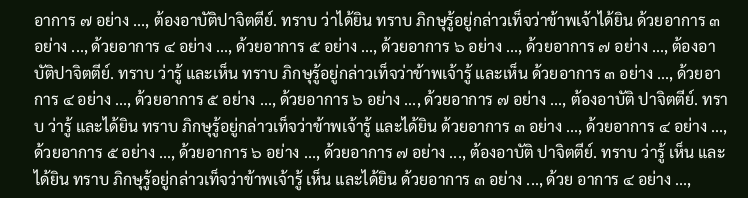อาการ ๗ อย่าง ..., ต้องอาบัติปาจิตตีย์. ทราบ ว่าได้ยิน ทราบ ภิกษุรู้อยู่กล่าวเท็จว่าข้าพเจ้าได้ยิน ด้วยอาการ ๓ อย่าง ..., ด้วยอาการ ๔ อย่าง ..., ด้วยอาการ ๕ อย่าง ..., ด้วยอาการ ๖ อย่าง ..., ด้วยอาการ ๗ อย่าง ..., ต้องอาบัติปาจิตตีย์. ทราบ ว่ารู้ และเห็น ทราบ ภิกษุรู้อยู่กล่าวเท็จว่าข้าพเจ้ารู้ และเห็น ด้วยอาการ ๓ อย่าง ..., ด้วยอาการ ๔ อย่าง ..., ด้วยอาการ ๕ อย่าง ..., ด้วยอาการ ๖ อย่าง ..., ด้วยอาการ ๗ อย่าง ..., ต้องอาบัติ ปาจิตตีย์. ทราบ ว่ารู้ และได้ยิน ทราบ ภิกษุรู้อยู่กล่าวเท็จว่าข้าพเจ้ารู้ และได้ยิน ด้วยอาการ ๓ อย่าง ..., ด้วยอาการ ๔ อย่าง ..., ด้วยอาการ ๕ อย่าง ..., ด้วยอาการ ๖ อย่าง ..., ด้วยอาการ ๗ อย่าง ..., ต้องอาบัติ ปาจิตตีย์. ทราบ ว่ารู้ เห็น และได้ยิน ทราบ ภิกษุรู้อยู่กล่าวเท็จว่าข้าพเจ้ารู้ เห็น และได้ยิน ด้วยอาการ ๓ อย่าง ..., ด้วย อาการ ๔ อย่าง ...,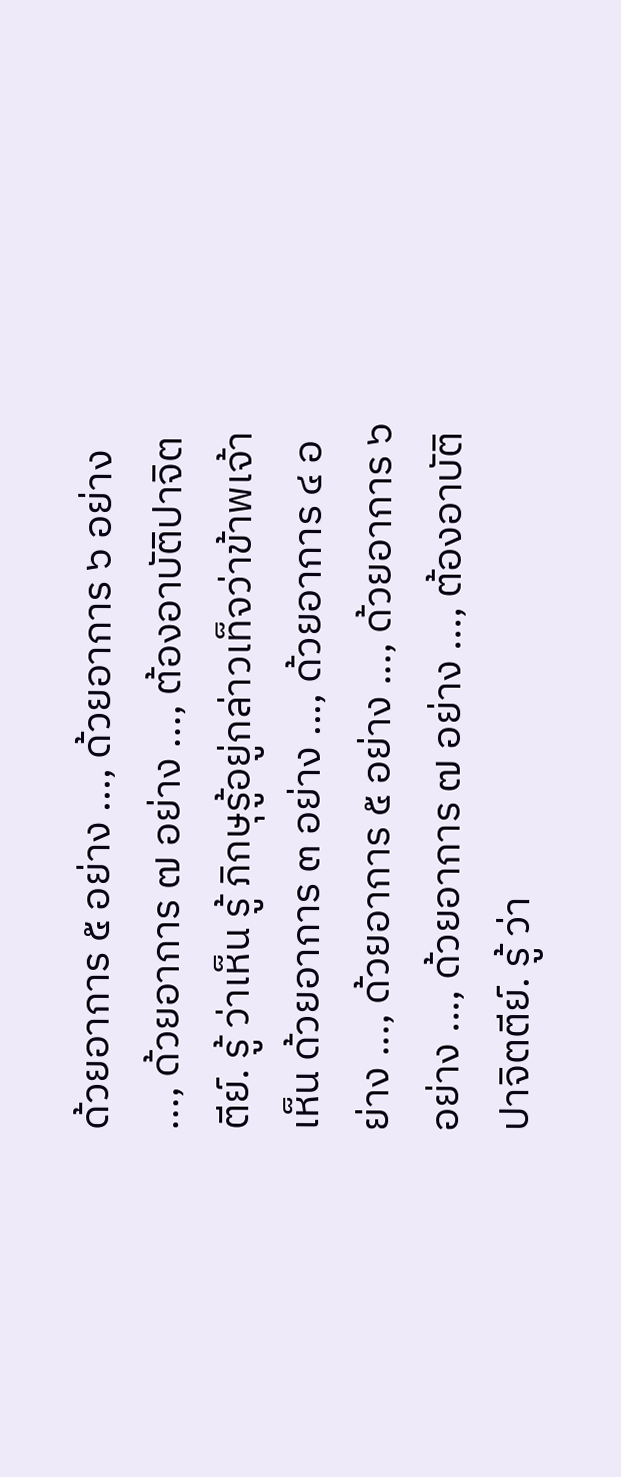ด้วยอาการ ๕ อย่าง ..., ด้วยอาการ ๖ อย่าง ..., ด้วยอาการ ๗ อย่าง ..., ต้องอาบัติปาจิตตีย์. รู้ ว่าเห็น รู้ ภิกษุรู้อยู่กล่าวเท็จว่าข้าพเจ้าเห็น ด้วยอาการ ๓ อย่าง ..., ด้วยอาการ ๔ อย่าง ..., ด้วยอาการ ๕ อย่าง ..., ด้วยอาการ ๖ อย่าง ..., ด้วยอาการ ๗ อย่าง ..., ต้องอาบัติปาจิตตีย์. รู้ ว่า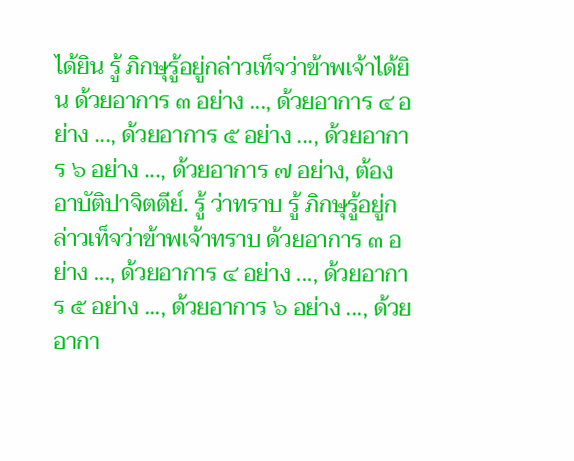ได้ยิน รู้ ภิกษุรู้อยู่กล่าวเท็จว่าข้าพเจ้าได้ยิน ด้วยอาการ ๓ อย่าง ..., ด้วยอาการ ๔ อย่าง ..., ด้วยอาการ ๕ อย่าง ..., ด้วยอาการ ๖ อย่าง ..., ด้วยอาการ ๗ อย่าง, ต้องอาบัติปาจิตตีย์. รู้ ว่าทราบ รู้ ภิกษุรู้อยู่กล่าวเท็จว่าข้าพเจ้าทราบ ด้วยอาการ ๓ อย่าง ..., ด้วยอาการ ๔ อย่าง ..., ด้วยอาการ ๕ อย่าง ..., ด้วยอาการ ๖ อย่าง ..., ด้วยอากา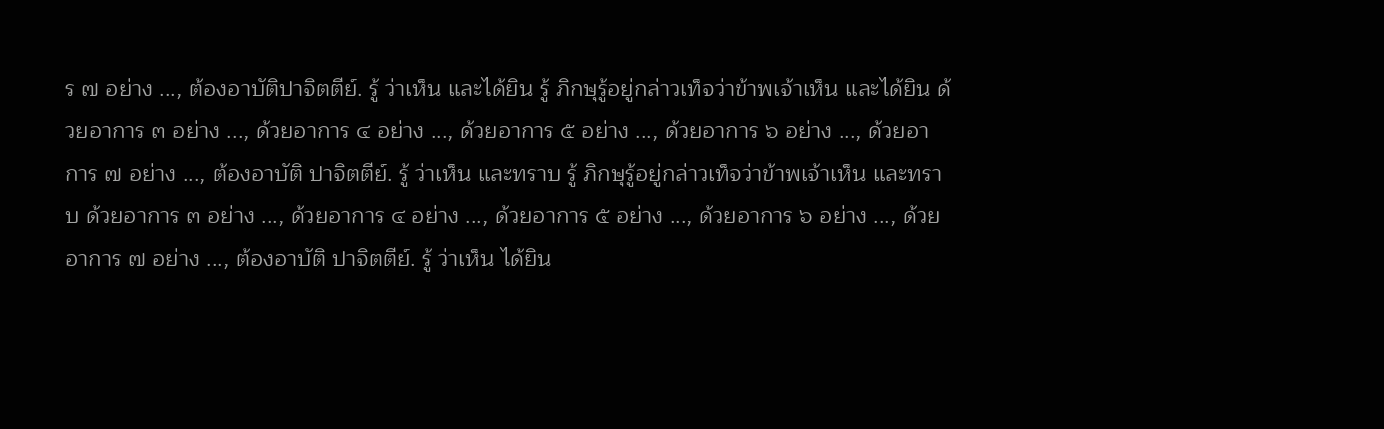ร ๗ อย่าง ..., ต้องอาบัติปาจิตตีย์. รู้ ว่าเห็น และได้ยิน รู้ ภิกษุรู้อยู่กล่าวเท็จว่าข้าพเจ้าเห็น และได้ยิน ด้วยอาการ ๓ อย่าง ..., ด้วยอาการ ๔ อย่าง ..., ด้วยอาการ ๕ อย่าง ..., ด้วยอาการ ๖ อย่าง ..., ด้วยอาการ ๗ อย่าง ..., ต้องอาบัติ ปาจิตตีย์. รู้ ว่าเห็น และทราบ รู้ ภิกษุรู้อยู่กล่าวเท็จว่าข้าพเจ้าเห็น และทราบ ด้วยอาการ ๓ อย่าง ..., ด้วยอาการ ๔ อย่าง ..., ด้วยอาการ ๕ อย่าง ..., ด้วยอาการ ๖ อย่าง ..., ด้วยอาการ ๗ อย่าง ..., ต้องอาบัติ ปาจิตตีย์. รู้ ว่าเห็น ได้ยิน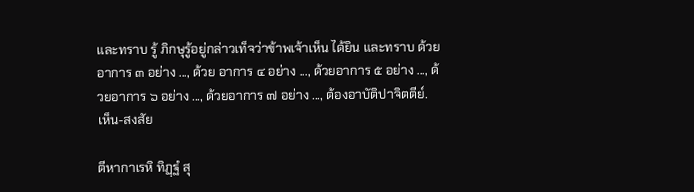และทราบ รู้ ภิกษุรู้อยู่กล่าวเท็จว่าข้าพเจ้าเห็น ได้ยิน และทราบ ด้วยอาการ ๓ อย่าง ..., ด้วย อาการ ๔ อย่าง ..., ด้วยอาการ ๕ อย่าง ..., ด้วยอาการ ๖ อย่าง ..., ด้วยอาการ ๗ อย่าง ..., ต้องอาบัติปาจิตตีย์. เห็น-สงสัย

ตีหากาเรหิ ทิฏฺฐํ สุ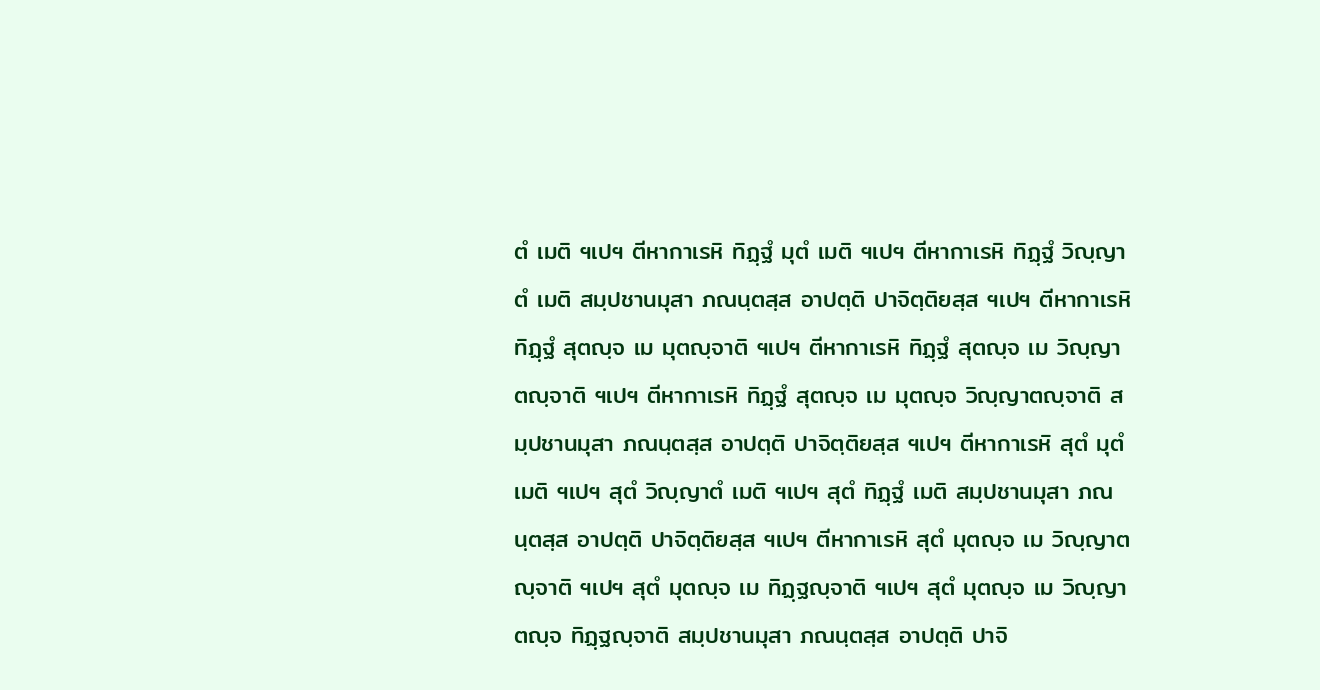ตํ เมติ ฯเปฯ ตีหากาเรหิ ทิฏฺฐํ มุตํ เมติ ฯเปฯ ตีหากาเรหิ ทิฏฺฐํ วิญฺญาตํ เมติ สมฺปชานมุสา ภณนฺตสฺส อาปตฺติ ปาจิตฺติยสฺส ฯเปฯ ตีหากาเรหิ ทิฏฺฐํ สุตญฺจ เม มุตญฺจาติ ฯเปฯ ตีหากาเรหิ ทิฏฺฐํ สุตญฺจ เม วิญฺญาตญฺจาติ ฯเปฯ ตีหากาเรหิ ทิฏฺฐํ สุตญฺจ เม มุตญฺจ วิญฺญาตญฺจาติ สมฺปชานมุสา ภณนฺตสฺส อาปตฺติ ปาจิตฺติยสฺส ฯเปฯ ตีหากาเรหิ สุตํ มุตํ เมติ ฯเปฯ สุตํ วิญฺญาตํ เมติ ฯเปฯ สุตํ ทิฏฺฐํ เมติ สมฺปชานมุสา ภณนฺตสฺส อาปตฺติ ปาจิตฺติยสฺส ฯเปฯ ตีหากาเรหิ สุตํ มุตญฺจ เม วิญฺญาตญฺจาติ ฯเปฯ สุตํ มุตญฺจ เม ทิฏฺฐญฺจาติ ฯเปฯ สุตํ มุตญฺจ เม วิญฺญาตญฺจ ทิฏฺฐญฺจาติ สมฺปชานมุสา ภณนฺตสฺส อาปตฺติ ปาจิ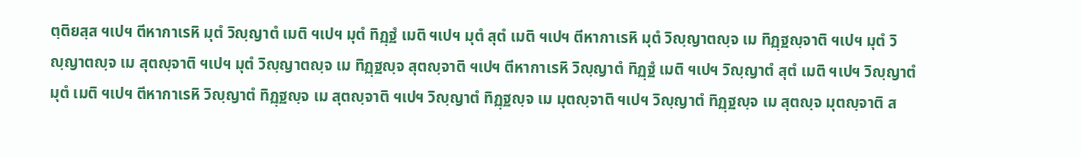ตฺติยสฺส ฯเปฯ ตีหากาเรหิ มุตํ วิญฺญาตํ เมติ ฯเปฯ มุตํ ทิฏฺฐํ เมติ ฯเปฯ มุตํ สุตํ เมติ ฯเปฯ ตีหากาเรหิ มุตํ วิญฺญาตญฺจ เม ทิฏฺฐญฺจาติ ฯเปฯ มุตํ วิญฺญาตญฺจ เม สุตญฺจาติ ฯเปฯ มุตํ วิญฺญาตญฺจ เม ทิฏฺฐญฺจ สุตญฺจาติ ฯเปฯ ตีหากาเรหิ วิญฺญาตํ ทิฏฺฐํ เมติ ฯเปฯ วิญฺญาตํ สุตํ เมติ ฯเปฯ วิญฺญาตํ มุตํ เมติ ฯเปฯ ตีหากาเรหิ วิญฺญาตํ ทิฏฺฐญฺจ เม สุตญฺจาติ ฯเปฯ วิญฺญาตํ ทิฏฺฐญฺจ เม มุตญฺจาติ ฯเปฯ วิญฺญาตํ ทิฏฺฐญฺจ เม สุตญฺจ มุตญฺจาติ ส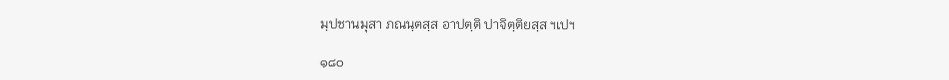มฺปชานมุสา ภณนฺตสฺส อาปตฺติ ปาจิตฺติยสฺส ฯเปฯ

๑๘๐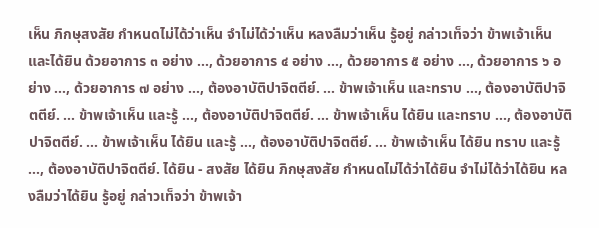เห็น ภิกษุสงสัย กำหนดไม่ได้ว่าเห็น จำไม่ได้ว่าเห็น หลงลืมว่าเห็น รู้อยู่ กล่าวเท็จว่า ข้าพเจ้าเห็น และได้ยิน ด้วยอาการ ๓ อย่าง ..., ด้วยอาการ ๔ อย่าง ..., ด้วยอาการ ๕ อย่าง ..., ด้วยอาการ ๖ อย่าง ..., ด้วยอาการ ๗ อย่าง ..., ต้องอาบัติปาจิตตีย์. ... ข้าพเจ้าเห็น และทราบ ..., ต้องอาบัติปาจิตตีย์. ... ข้าพเจ้าเห็น และรู้ ..., ต้องอาบัติปาจิตตีย์. ... ข้าพเจ้าเห็น ได้ยิน และทราบ ..., ต้องอาบัติปาจิตตีย์. ... ข้าพเจ้าเห็น ได้ยิน และรู้ ..., ต้องอาบัติปาจิตตีย์. ... ข้าพเจ้าเห็น ได้ยิน ทราบ และรู้ ..., ต้องอาบัติปาจิตตีย์. ได้ยิน - สงสัย ได้ยิน ภิกษุสงสัย กำหนดไม่ได้ว่าได้ยิน จำไม่ได้ว่าได้ยิน หลงลืมว่าได้ยิน รู้อยู่ กล่าวเท็จว่า ข้าพเจ้า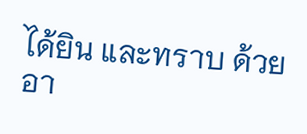ได้ยิน และทราบ ด้วยอา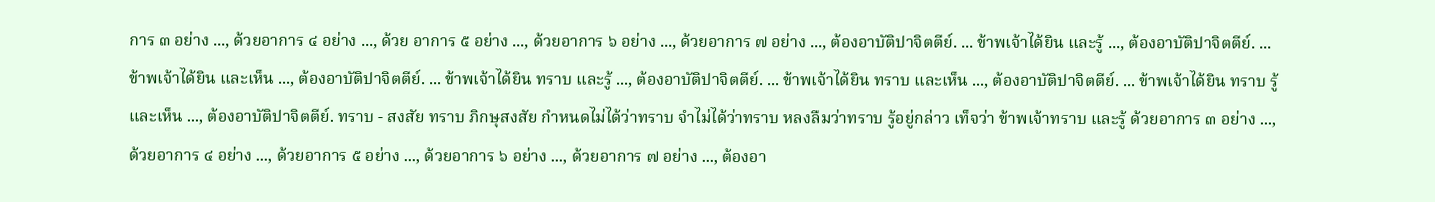การ ๓ อย่าง ..., ด้วยอาการ ๔ อย่าง ..., ด้วย อาการ ๕ อย่าง ..., ด้วยอาการ ๖ อย่าง ..., ด้วยอาการ ๗ อย่าง ..., ต้องอาบัติปาจิตตีย์. ... ข้าพเจ้าได้ยิน และรู้ ..., ต้องอาบัติปาจิตตีย์. ... ข้าพเจ้าได้ยิน และเห็น ..., ต้องอาบัติปาจิตตีย์. ... ข้าพเจ้าได้ยิน ทราบ และรู้ ..., ต้องอาบัติปาจิตตีย์. ... ข้าพเจ้าได้ยิน ทราบ และเห็น ..., ต้องอาบัติปาจิตตีย์. ... ข้าพเจ้าได้ยิน ทราบ รู้ และเห็น ..., ต้องอาบัติปาจิตตีย์. ทราบ - สงสัย ทราบ ภิกษุสงสัย กำหนดไม่ได้ว่าทราบ จำไม่ได้ว่าทราบ หลงลืมว่าทราบ รู้อยู่กล่าว เท็จว่า ข้าพเจ้าทราบ และรู้ ด้วยอาการ ๓ อย่าง ..., ด้วยอาการ ๔ อย่าง ..., ด้วยอาการ ๕ อย่าง ..., ด้วยอาการ ๖ อย่าง ..., ด้วยอาการ ๗ อย่าง ..., ต้องอา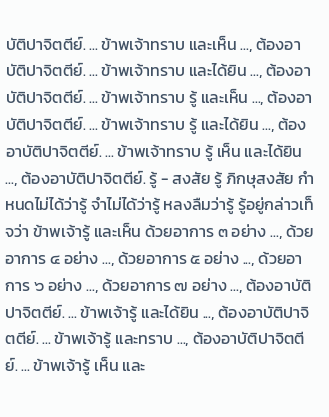บัติปาจิตตีย์. ... ข้าพเจ้าทราบ และเห็น ..., ต้องอาบัติปาจิตตีย์. ... ข้าพเจ้าทราบ และได้ยิน ..., ต้องอาบัติปาจิตตีย์. ... ข้าพเจ้าทราบ รู้ และเห็น ..., ต้องอาบัติปาจิตตีย์. ... ข้าพเจ้าทราบ รู้ และได้ยิน ..., ต้องอาบัติปาจิตตีย์. ... ข้าพเจ้าทราบ รู้ เห็น และได้ยิน ..., ต้องอาบัติปาจิตตีย์. รู้ - สงสัย รู้ ภิกษุสงสัย กำหนดไม่ได้ว่ารู้ จำไม่ได้ว่ารู้ หลงลืมว่ารู้ รู้อยู่กล่าวเท็จว่า ข้าพเจ้ารู้ และเห็น ด้วยอาการ ๓ อย่าง ..., ด้วยอาการ ๔ อย่าง ..., ด้วยอาการ ๕ อย่าง ..., ด้วยอาการ ๖ อย่าง ..., ด้วยอาการ ๗ อย่าง ..., ต้องอาบัติปาจิตตีย์. ... ข้าพเจ้ารู้ และได้ยิน ..., ต้องอาบัติปาจิตตีย์. ... ข้าพเจ้ารู้ และทราบ ..., ต้องอาบัติปาจิตตีย์. ... ข้าพเจ้ารู้ เห็น และ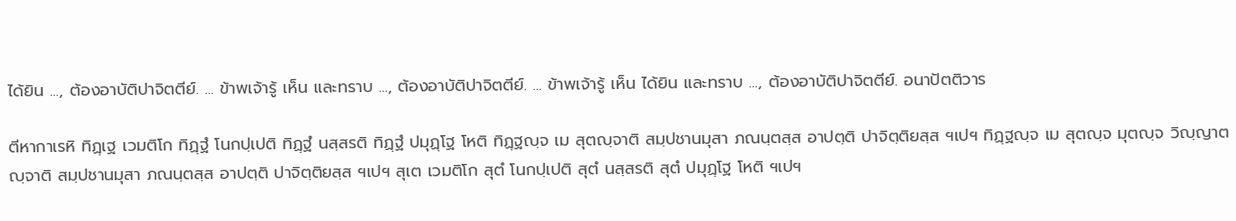ได้ยิน ..., ต้องอาบัติปาจิตตีย์. ... ข้าพเจ้ารู้ เห็น และทราบ ..., ต้องอาบัติปาจิตตีย์. ... ข้าพเจ้ารู้ เห็น ได้ยิน และทราบ ..., ต้องอาบัติปาจิตตีย์. อนาปัตติวาร

ตีหากาเรหิ ทิฏฺเฐ เวมติโก ทิฏฺฐํ โนกปฺเปติ ทิฏฺฐํ นสฺสรติ ทิฏฺฐํ ปมุฏฺโฐ โหติ ทิฏฺฐญฺจ เม สุตญฺจาติ สมฺปชานมุสา ภณนฺตสฺส อาปตฺติ ปาจิตฺติยสฺส ฯเปฯ ทิฏฺฐญฺจ เม สุตญฺจ มุตญฺจ วิญฺญาตญฺจาติ สมฺปชานมุสา ภณนฺตสฺส อาปตฺติ ปาจิตฺติยสฺส ฯเปฯ สุเต เวมติโก สุตํ โนกปฺเปติ สุตํ นสฺสรติ สุตํ ปมุฏฺโฐ โหติ ฯเปฯ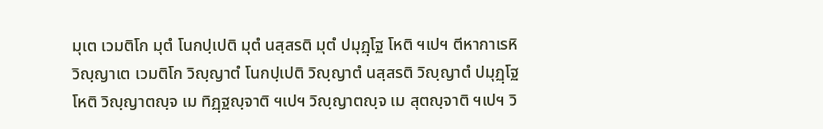มุเต เวมติโก มุตํ โนกปฺเปติ มุตํ นสฺสรติ มุตํ ปมุฏฺโฐ โหติ ฯเปฯ ตีหากาเรหิ วิญฺญาเต เวมติโก วิญฺญาตํ โนกปฺเปติ วิญฺญาตํ นสฺสรติ วิญฺญาตํ ปมุฏฺโฐ โหติ วิญฺญาตญฺจ เม ทิฏฺฐญฺจาติ ฯเปฯ วิญฺญาตญฺจ เม สุตญฺจาติ ฯเปฯ วิ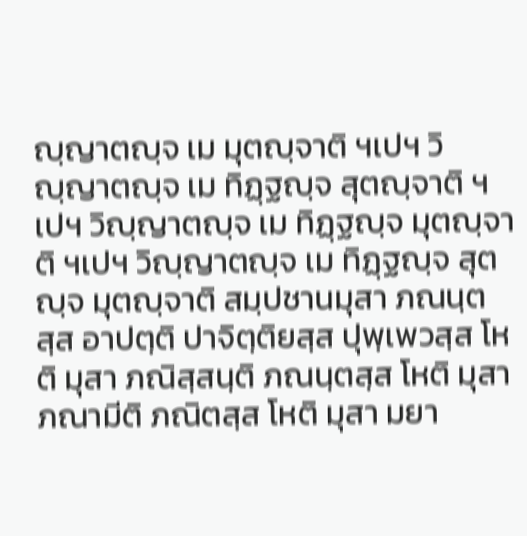ญฺญาตญฺจ เม มุตญฺจาติ ฯเปฯ วิญฺญาตญฺจ เม ทิฏฺฐญฺจ สุตญฺจาติ ฯเปฯ วิญฺญาตญฺจ เม ทิฏฺฐญฺจ มุตญฺจาติ ฯเปฯ วิญฺญาตญฺจ เม ทิฏฺฐญฺจ สุตญฺจ มุตญฺจาติ สมฺปชานมุสา ภณนฺตสฺส อาปตฺติ ปาจิตฺติยสฺส ปุพฺเพวสฺส โหติ มุสา ภณิสฺสนฺติ ภณนฺตสฺส โหติ มุสา ภณามีติ ภณิตสฺส โหติ มุสา มยา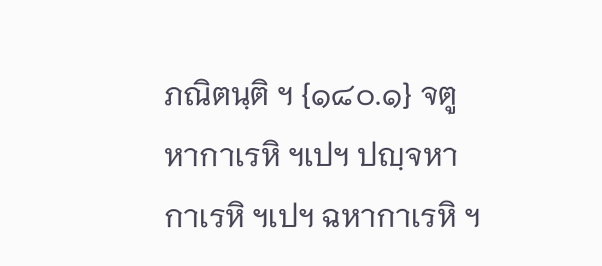ภณิตนฺติ ฯ {๑๘๐.๑} จตูหากาเรหิ ฯเปฯ ปญฺจหากาเรหิ ฯเปฯ ฉหากาเรหิ ฯ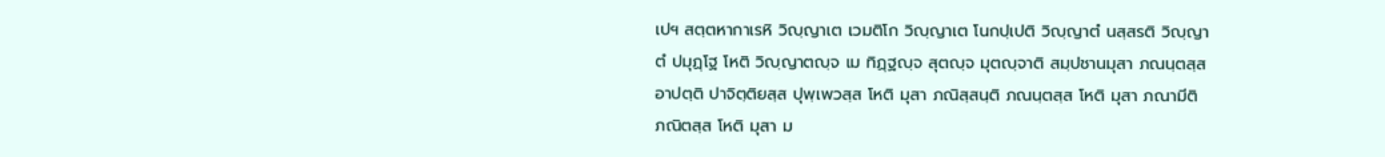เปฯ สตฺตหากาเรหิ วิญฺญาเต เวมติโก วิญฺญาเต โนกปฺเปติ วิญฺญาตํ นสฺสรติ วิญฺญาตํ ปมุฏฺโฐ โหติ วิญฺญาตญฺจ เม ทิฏฺฐญฺจ สุตญฺจ มุตญฺจาติ สมฺปชานมุสา ภณนฺตสฺส อาปตฺติ ปาจิตฺติยสฺส ปุพฺเพวสฺส โหติ มุสา ภณิสฺสนฺติ ภณนฺตสฺส โหติ มุสา ภณามีติ ภณิตสฺส โหติ มุสา ม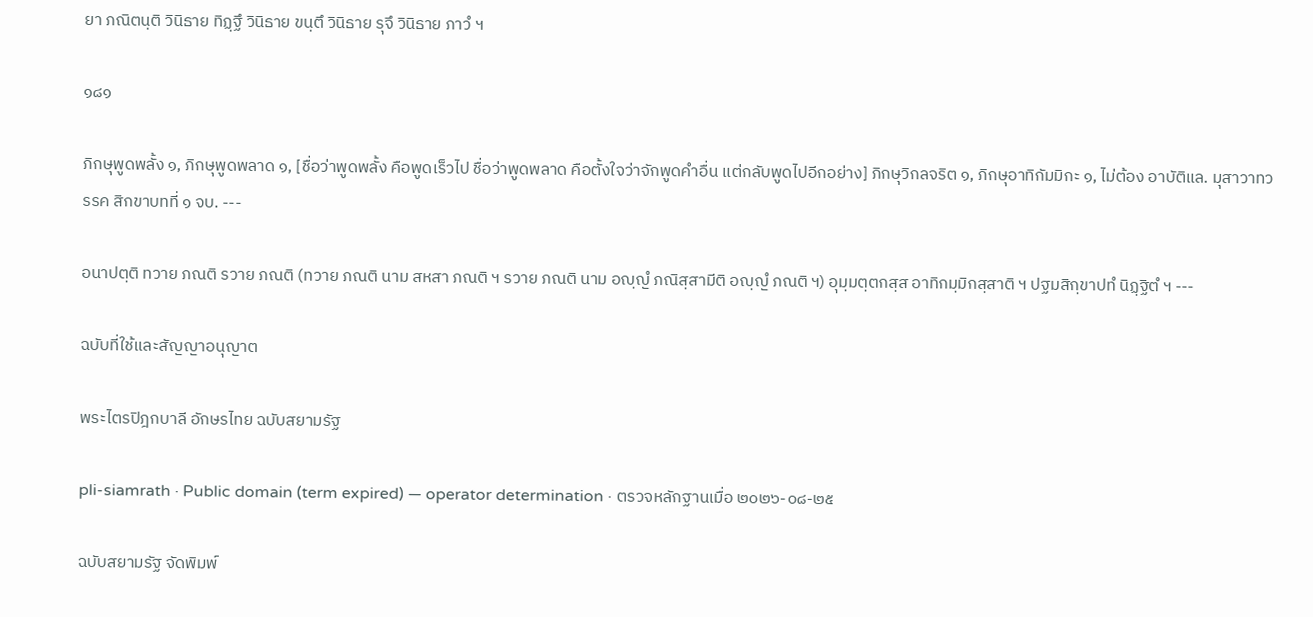ยา ภณิตนฺติ วินิธาย ทิฏฺฐึ วินิธาย ขนฺตึ วินิธาย รุจึ วินิธาย ภาวํ ฯ

๑๘๑

ภิกษุพูดพลั้ง ๑, ภิกษุพูดพลาด ๑, [ชื่อว่าพูดพลั้ง คือพูดเร็วไป ชื่อว่าพูดพลาด คือตั้งใจว่าจักพูดคำอื่น แต่กลับพูดไปอีกอย่าง] ภิกษุวิกลจริต ๑, ภิกษุอาทิกัมมิกะ ๑, ไม่ต้อง อาบัติแล. มุสาวาทวรรค สิกขาบทที่ ๑ จบ. ---

อนาปตฺติ ทวาย ภณติ รวาย ภณติ (ทวาย ภณติ นาม สหสา ภณติ ฯ รวาย ภณติ นาม อญฺญํ ภณิสฺสามีติ อญฺญํ ภณติ ฯ) อุมฺมตฺตกสฺส อาทิกมฺมิกสฺสาติ ฯ ปฐมสิกฺขาปทํ นิฏฺฐิตํ ฯ ---

ฉบับที่ใช้และสัญญาอนุญาต

พระไตรปิฎกบาลี อักษรไทย ฉบับสยามรัฐ

pli-siamrath · Public domain (term expired) — operator determination · ตรวจหลักฐานเมื่อ ๒๐๒๖-๐๘-๒๕

ฉบับสยามรัฐ จัดพิมพ์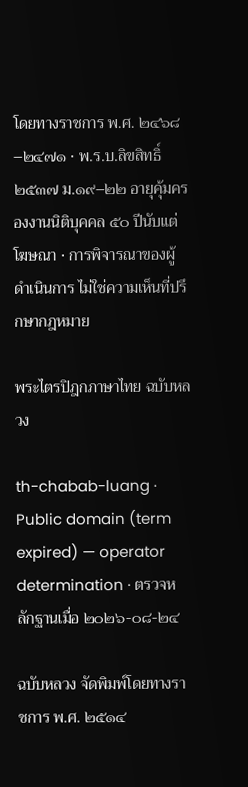โดยทางราชการ พ.ศ. ๒๔๖๘–๒๔๗๑ · พ.ร.บ.ลิขสิทธิ์ ๒๕๓๗ ม.๑๙–๒๒ อายุคุ้มครองงานนิติบุคคล ๕๐ ปีนับแต่โฆษณา · การพิจารณาของผู้ดำเนินการ ไม่ใช่ความเห็นที่ปรึกษากฎหมาย

พระไตรปิฎกภาษาไทย ฉบับหลวง

th-chabab-luang · Public domain (term expired) — operator determination · ตรวจหลักฐานเมื่อ ๒๐๒๖-๐๘-๒๔

ฉบับหลวง จัดพิมพ์โดยทางราชการ พ.ศ. ๒๕๑๔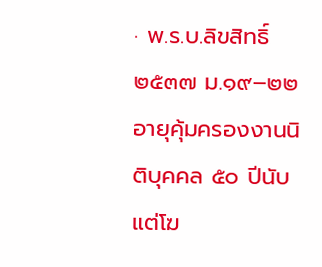· พ.ร.บ.ลิขสิทธิ์ ๒๕๓๗ ม.๑๙–๒๒ อายุคุ้มครองงานนิติบุคคล ๕๐ ปีนับแต่โฆ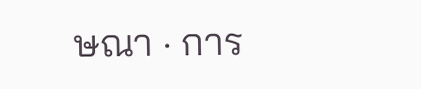ษณา · การ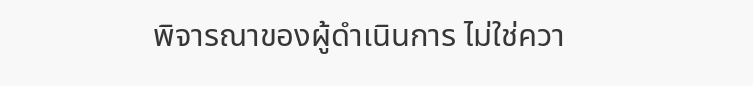พิจารณาของผู้ดำเนินการ ไม่ใช่ควา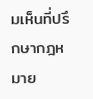มเห็นที่ปรึกษากฎหมาย